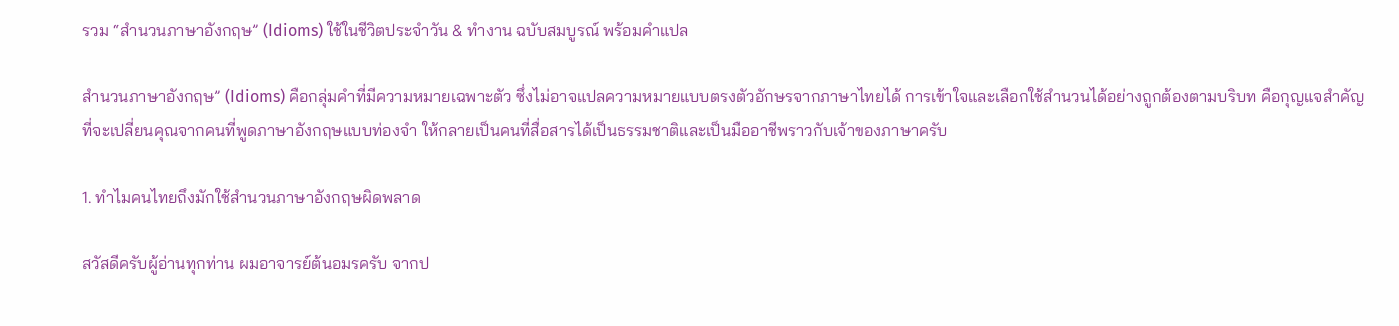รวม “สำนวนภาษาอังกฤษ” (Idioms) ใช้ในชีวิตประจำวัน & ทำงาน ฉบับสมบูรณ์ พร้อมคำแปล

สำนวนภาษาอังกฤษ” (Idioms) คือกลุ่มคำที่มีความหมายเฉพาะตัว ซึ่งไม่อาจแปลความหมายแบบตรงตัวอักษรจากภาษาไทยได้ การเข้าใจและเลือกใช้สำนวนได้อย่างถูกต้องตามบริบท คือกุญแจสำคัญที่จะเปลี่ยนคุณจากคนที่พูดภาษาอังกฤษแบบท่องจำ ให้กลายเป็นคนที่สื่อสารได้เป็นธรรมชาติและเป็นมืออาชีพราวกับเจ้าของภาษาครับ

1. ทำไมคนไทยถึงมักใช้สำนวนภาษาอังกฤษผิดพลาด

สวัสดีครับผู้อ่านทุกท่าน ผมอาจารย์ต้นอมรครับ จากป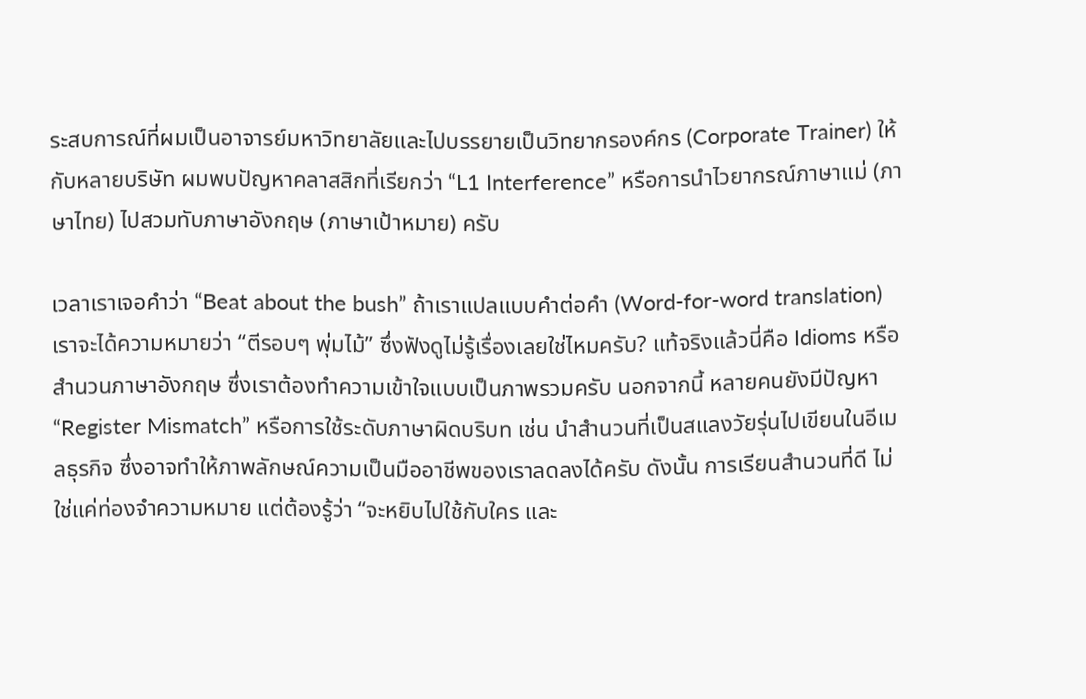ระสบการณ์ที่ผมเป็นอาจารย์มหาวิทยาลัยและไปบรรยายเป็นวิทยากรองค์กร (Corporate Trainer) ให้กับหลายบริษัท ผมพบปัญหาคลาสสิกที่เรียกว่า “L1 Interference” หรือการนำไวยากรณ์ภาษาแม่ (ภาษาไทย) ไปสวมทับภาษาอังกฤษ (ภาษาเป้าหมาย) ครับ

เวลาเราเจอคำว่า “Beat about the bush” ถ้าเราแปลแบบคำต่อคำ (Word-for-word translation) เราจะได้ความหมายว่า “ตีรอบๆ พุ่มไม้” ซึ่งฟังดูไม่รู้เรื่องเลยใช่ไหมครับ? แท้จริงแล้วนี่คือ Idioms หรือ สำนวนภาษาอังกฤษ ซึ่งเราต้องทำความเข้าใจแบบเป็นภาพรวมครับ นอกจากนี้ หลายคนยังมีปัญหา “Register Mismatch” หรือการใช้ระดับภาษาผิดบริบท เช่น นำสำนวนที่เป็นสแลงวัยรุ่นไปเขียนในอีเมลธุรกิจ ซึ่งอาจทำให้ภาพลักษณ์ความเป็นมืออาชีพของเราลดลงได้ครับ ดังนั้น การเรียนสำนวนที่ดี ไม่ใช่แค่ท่องจำความหมาย แต่ต้องรู้ว่า “จะหยิบไปใช้กับใคร และ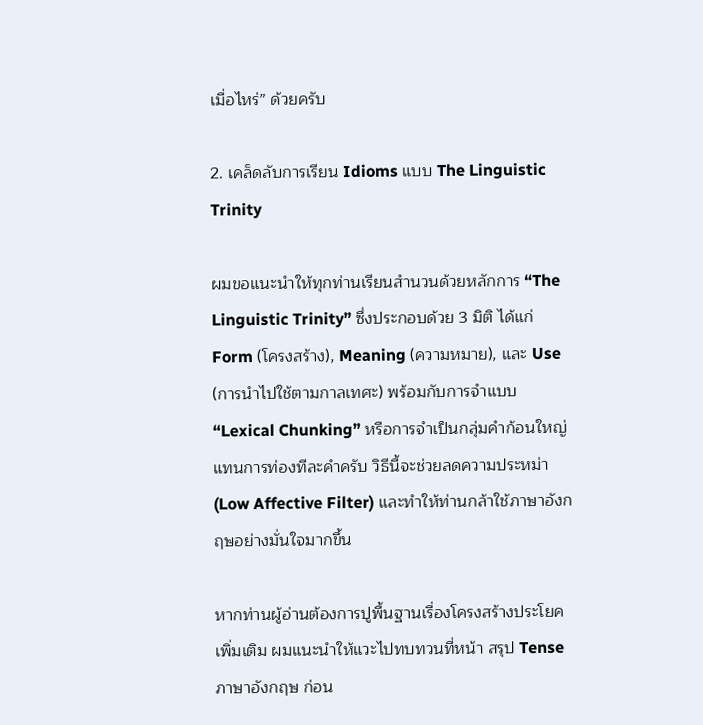เมื่อไหร่” ด้วยครับ

2. เคล็ดลับการเรียน Idioms แบบ The Linguistic Trinity

ผมขอแนะนำให้ทุกท่านเรียนสำนวนด้วยหลักการ “The Linguistic Trinity” ซึ่งประกอบด้วย 3 มิติ ได้แก่ Form (โครงสร้าง), Meaning (ความหมาย), และ Use (การนำไปใช้ตามกาลเทศะ) พร้อมกับการจำแบบ “Lexical Chunking” หรือการจำเป็นกลุ่มคำก้อนใหญ่แทนการท่องทีละคำครับ วิธีนี้จะช่วยลดความประหม่า (Low Affective Filter) และทำให้ท่านกล้าใช้ภาษาอังกฤษอย่างมั่นใจมากขึ้น

หากท่านผู้อ่านต้องการปูพื้นฐานเรื่องโครงสร้างประโยคเพิ่มเติม ผมแนะนำให้แวะไปทบทวนที่หน้า สรุป Tense ภาษาอังกฤษ ก่อน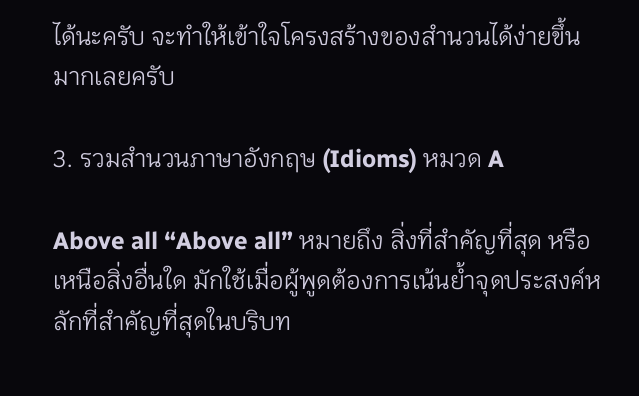ได้นะครับ จะทำให้เข้าใจโครงสร้างของสำนวนได้ง่ายขึ้นมากเลยครับ

3. รวมสำนวนภาษาอังกฤษ (Idioms) หมวด A

Above all “Above all” หมายถึง สิ่งที่สำคัญที่สุด หรือเหนือสิ่งอื่นใด มักใช้เมื่อผู้พูดต้องการเน้นย้ำจุดประสงค์หลักที่สำคัญที่สุดในบริบท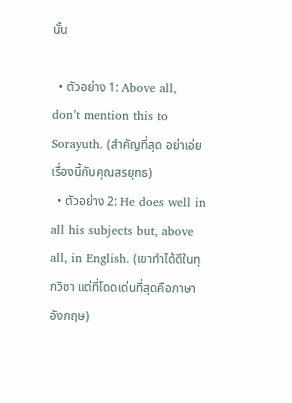นั้น

  • ตัวอย่าง 1: Above all, don’t mention this to Sorayuth. (สำคัญที่สุด อย่าเอ่ยเรื่องนี้กับคุณสรยุทธ)
  • ตัวอย่าง 2: He does well in all his subjects but, above all, in English. (เขาทำได้ดีในทุกวิชา แต่ที่โดดเด่นที่สุดคือภาษาอังกฤษ)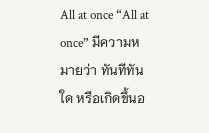All at once “All at once” มีความหมายว่า ทันทีทันใด หรือเกิดขึ้นอ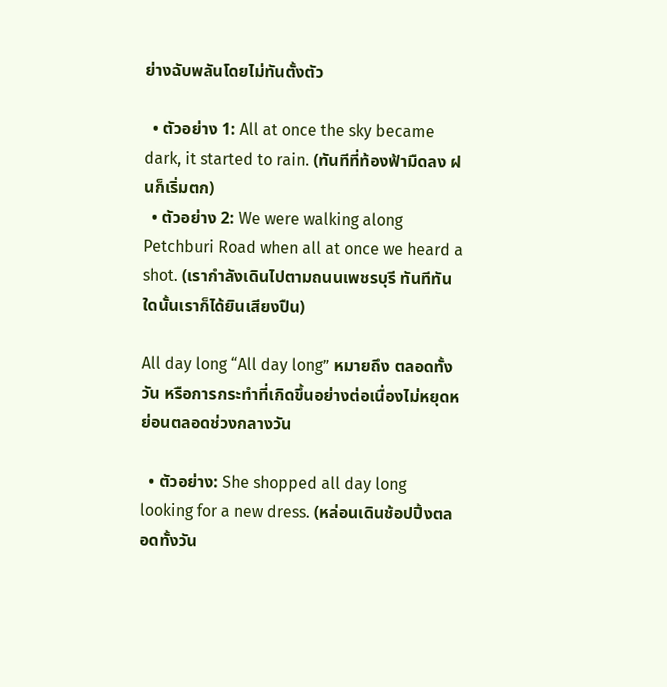ย่างฉับพลันโดยไม่ทันตั้งตัว

  • ตัวอย่าง 1: All at once the sky became dark, it started to rain. (ทันทีที่ท้องฟ้ามืดลง ฝนก็เริ่มตก)
  • ตัวอย่าง 2: We were walking along Petchburi Road when all at once we heard a shot. (เรากำลังเดินไปตามถนนเพชรบุรี ทันทีทันใดนั้นเราก็ได้ยินเสียงปืน)

All day long “All day long” หมายถึง ตลอดทั้งวัน หรือการกระทำที่เกิดขึ้นอย่างต่อเนื่องไม่หยุดหย่อนตลอดช่วงกลางวัน

  • ตัวอย่าง: She shopped all day long looking for a new dress. (หล่อนเดินช้อปปิ้งตลอดทั้งวัน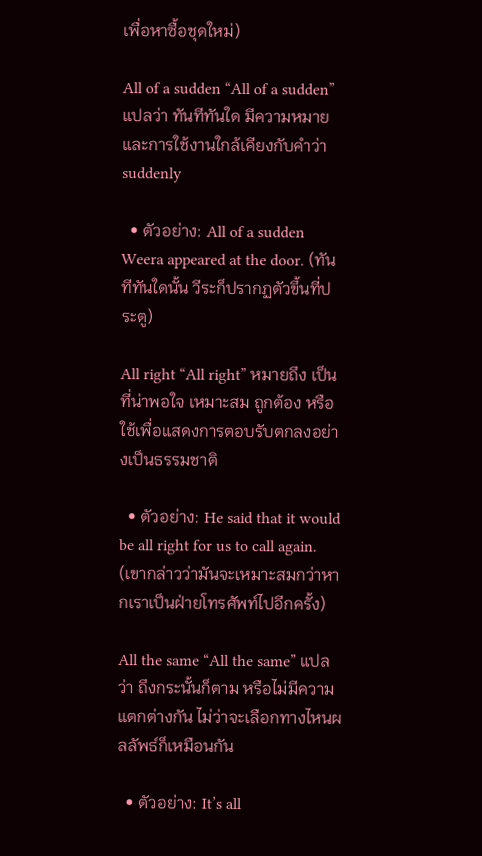เพื่อหาซื้อชุดใหม่)

All of a sudden “All of a sudden” แปลว่า ทันทีทันใด มีความหมายและการใช้งานใกล้เคียงกับคำว่า suddenly

  • ตัวอย่าง: All of a sudden Weera appeared at the door. (ทันทีทันใดนั้น วีระก็ปรากฏตัวขึ้นที่ประตู)

All right “All right” หมายถึง เป็นที่น่าพอใจ เหมาะสม ถูกต้อง หรือใช้เพื่อแสดงการตอบรับตกลงอย่างเป็นธรรมชาติ

  • ตัวอย่าง: He said that it would be all right for us to call again. (เขากล่าวว่ามันจะเหมาะสมกว่าหากเราเป็นฝ่ายโทรศัพท์ไปอีกครั้ง)

All the same “All the same” แปลว่า ถึงกระนั้นก็ตาม หรือไม่มีความแตกต่างกัน ไม่ว่าจะเลือกทางไหนผลลัพธ์ก็เหมือนกัน

  • ตัวอย่าง: It’s all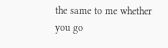the same to me whether you go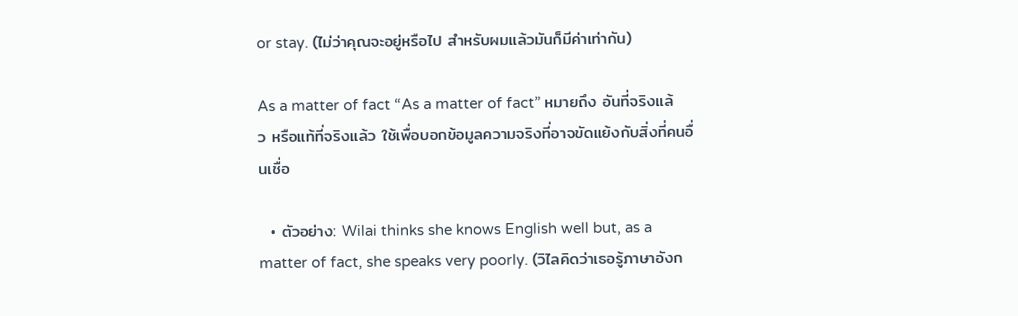or stay. (ไม่ว่าคุณจะอยู่หรือไป สำหรับผมแล้วมันก็มีค่าเท่ากัน)

As a matter of fact “As a matter of fact” หมายถึง อันที่จริงแล้ว หรือแท้ที่จริงแล้ว ใช้เพื่อบอกข้อมูลความจริงที่อาจขัดแย้งกับสิ่งที่คนอื่นเชื่อ

  • ตัวอย่าง: Wilai thinks she knows English well but, as a matter of fact, she speaks very poorly. (วิไลคิดว่าเธอรู้ภาษาอังก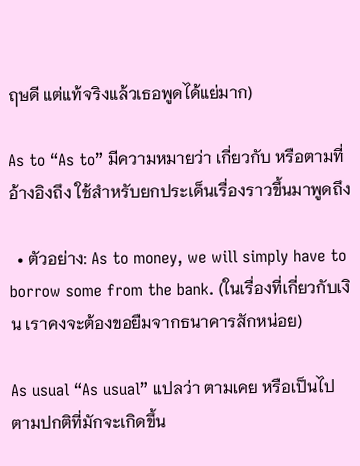ฤษดี แต่แท้จริงแล้วเธอพูดได้แย่มาก)

As to “As to” มีความหมายว่า เกี่ยวกับ หรือตามที่อ้างอิงถึง ใช้สำหรับยกประเด็นเรื่องราวขึ้นมาพูดถึง

  • ตัวอย่าง: As to money, we will simply have to borrow some from the bank. (ในเรื่องที่เกี่ยวกับเงิน เราคงจะต้องขอยืมจากธนาคารสักหน่อย)

As usual “As usual” แปลว่า ตามเคย หรือเป็นไปตามปกติที่มักจะเกิดขึ้น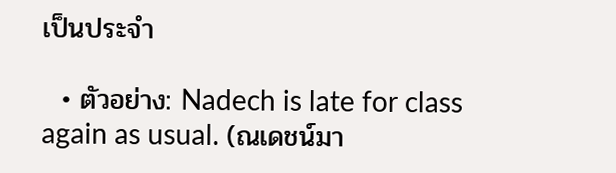เป็นประจำ

  • ตัวอย่าง: Nadech is late for class again as usual. (ณเดชน์มา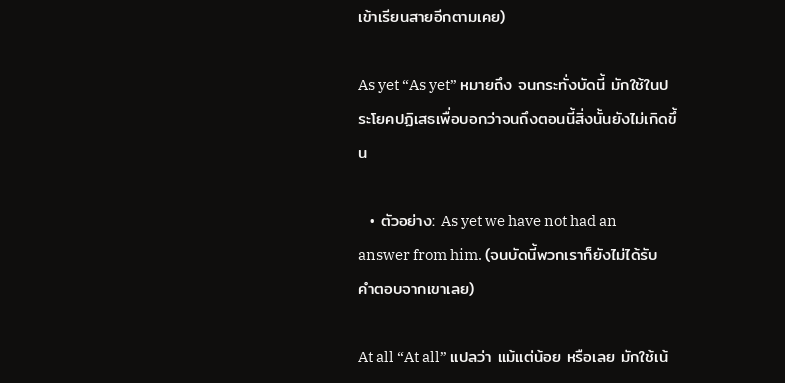เข้าเรียนสายอีกตามเคย)

As yet “As yet” หมายถึง จนกระทั่งบัดนี้ มักใช้ในประโยคปฏิเสธเพื่อบอกว่าจนถึงตอนนี้สิ่งนั้นยังไม่เกิดขึ้น

  • ตัวอย่าง: As yet we have not had an answer from him. (จนบัดนี้พวกเราก็ยังไม่ได้รับคำตอบจากเขาเลย)

At all “At all” แปลว่า แม้แต่น้อย หรือเลย มักใช้เน้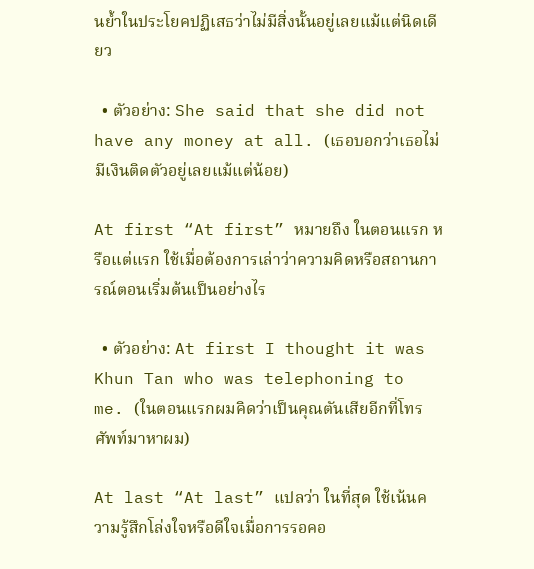นย้ำในประโยคปฏิเสธว่าไม่มีสิ่งนั้นอยู่เลยแม้แต่นิดเดียว

  • ตัวอย่าง: She said that she did not have any money at all. (เธอบอกว่าเธอไม่มีเงินติดตัวอยู่เลยแม้แต่น้อย)

At first “At first” หมายถึง ในตอนแรก หรือแต่แรก ใช้เมื่อต้องการเล่าว่าความคิดหรือสถานการณ์ตอนเริ่มต้นเป็นอย่างไร

  • ตัวอย่าง: At first I thought it was Khun Tan who was telephoning to me. (ในตอนแรกผมคิดว่าเป็นคุณตันเสียอีกที่โทรศัพท์มาหาผม)

At last “At last” แปลว่า ในที่สุด ใช้เน้นความรู้สึกโล่งใจหรือดีใจเมื่อการรอคอ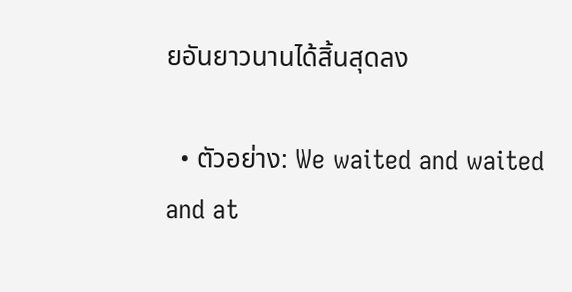ยอันยาวนานได้สิ้นสุดลง

  • ตัวอย่าง: We waited and waited and at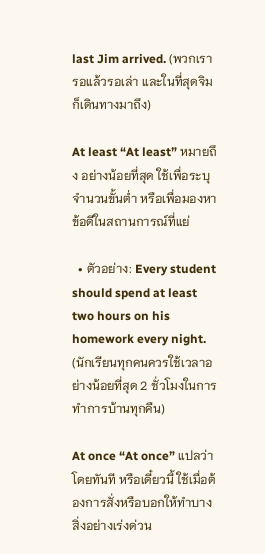last Jim arrived. (พวกเรารอแล้วรอเล่า และในที่สุดจิมก็เดินทางมาถึง)

At least “At least” หมายถึง อย่างน้อยที่สุด ใช้เพื่อระบุจำนวนขั้นต่ำ หรือเพื่อมองหาข้อดีในสถานการณ์ที่แย่

  • ตัวอย่าง: Every student should spend at least two hours on his homework every night. (นักเรียนทุกคนควรใช้เวลาอย่างน้อยที่สุด 2 ชั่วโมงในการทำการบ้านทุกคืน)

At once “At once” แปลว่า โดยทันที หรือเดี๋ยวนี้ ใช้เมื่อต้องการสั่งหรือบอกให้ทำบางสิ่งอย่างเร่งด่วน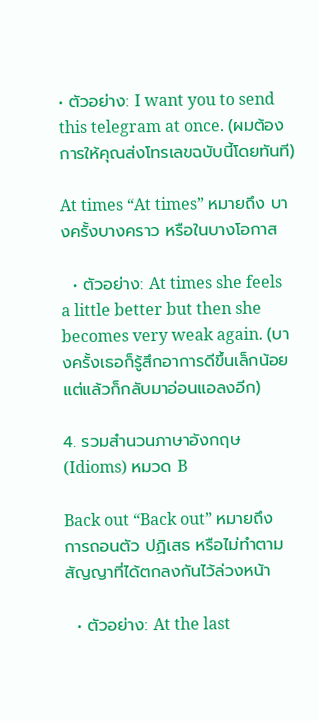• ตัวอย่าง: I want you to send this telegram at once. (ผมต้องการให้คุณส่งโทรเลขฉบับนี้โดยทันที)

At times “At times” หมายถึง บางครั้งบางคราว หรือในบางโอกาส

  • ตัวอย่าง: At times she feels a little better but then she becomes very weak again. (บางครั้งเธอก็รู้สึกอาการดีขึ้นเล็กน้อย แต่แล้วก็กลับมาอ่อนแอลงอีก)

4. รวมสำนวนภาษาอังกฤษ (Idioms) หมวด B

Back out “Back out” หมายถึง การถอนตัว ปฏิเสธ หรือไม่ทำตามสัญญาที่ได้ตกลงกันไว้ล่วงหน้า

  • ตัวอย่าง: At the last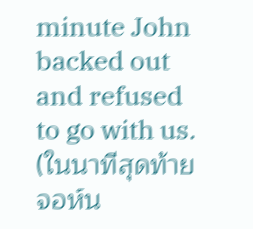minute John backed out and refused to go with us. (ในนาทีสุดท้าย จอห์น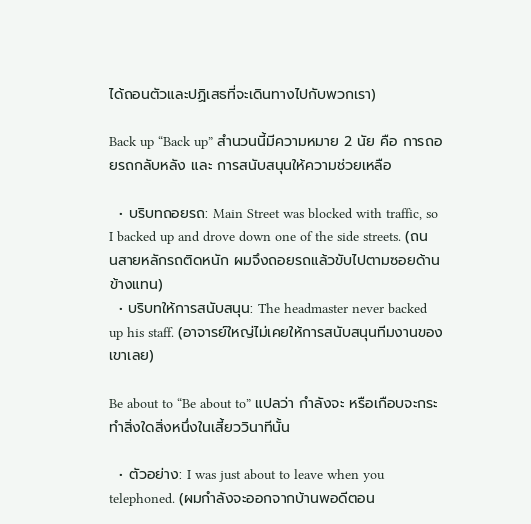ได้ถอนตัวและปฏิเสธที่จะเดินทางไปกับพวกเรา)

Back up “Back up” สำนวนนี้มีความหมาย 2 นัย คือ การถอยรถกลับหลัง และ การสนับสนุนให้ความช่วยเหลือ

  • บริบทถอยรถ: Main Street was blocked with traffic, so I backed up and drove down one of the side streets. (ถนนสายหลักรถติดหนัก ผมจึงถอยรถแล้วขับไปตามซอยด้านข้างแทน)
  • บริบทให้การสนับสนุน: The headmaster never backed up his staff. (อาจารย์ใหญ่ไม่เคยให้การสนับสนุนทีมงานของเขาเลย)

Be about to “Be about to” แปลว่า กำลังจะ หรือเกือบจะกระทำสิ่งใดสิ่งหนึ่งในเสี้ยววินาทีนั้น

  • ตัวอย่าง: I was just about to leave when you telephoned. (ผมกำลังจะออกจากบ้านพอดีตอน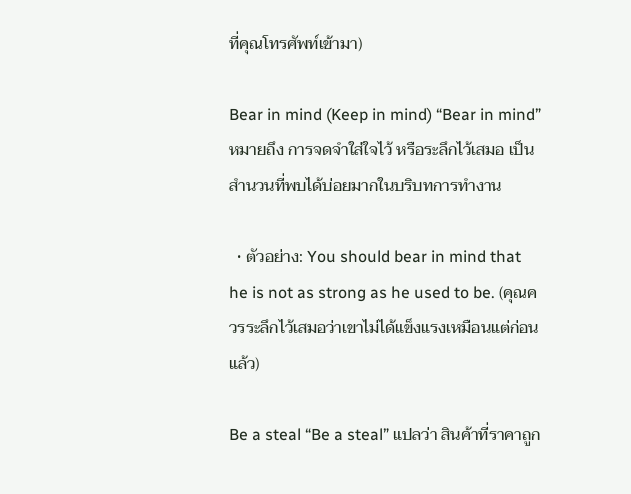ที่คุณโทรศัพท์เข้ามา)

Bear in mind (Keep in mind) “Bear in mind” หมายถึง การจดจำใส่ใจไว้ หรือระลึกไว้เสมอ เป็นสำนวนที่พบได้บ่อยมากในบริบทการทำงาน

  • ตัวอย่าง: You should bear in mind that he is not as strong as he used to be. (คุณควรระลึกไว้เสมอว่าเขาไม่ได้แข็งแรงเหมือนแต่ก่อนแล้ว)

Be a steal “Be a steal” แปลว่า สินค้าที่ราคาถูก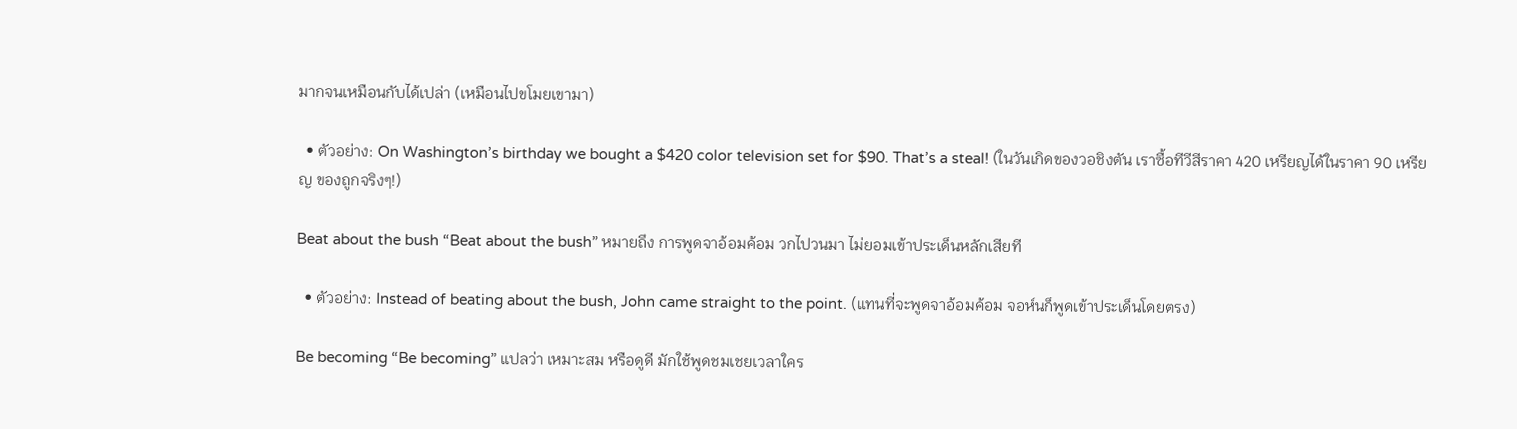มากจนเหมือนกับได้เปล่า (เหมือนไปขโมยเขามา)

  • ตัวอย่าง: On Washington’s birthday we bought a $420 color television set for $90. That’s a steal! (ในวันเกิดของวอชิงตัน เราซื้อทีวีสีราคา 420 เหรียญได้ในราคา 90 เหรียญ ของถูกจริงๆ!)

Beat about the bush “Beat about the bush” หมายถึง การพูดจาอ้อมค้อม วกไปวนมา ไม่ยอมเข้าประเด็นหลักเสียที

  • ตัวอย่าง: Instead of beating about the bush, John came straight to the point. (แทนที่จะพูดจาอ้อมค้อม จอห์นก็พูดเข้าประเด็นโดยตรง)

Be becoming “Be becoming” แปลว่า เหมาะสม หรือดูดี มักใช้พูดชมเชยเวลาใคร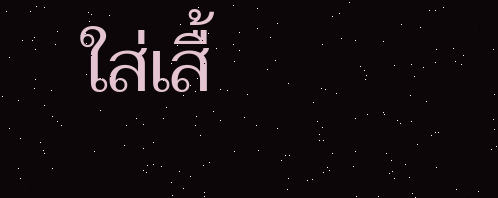ใส่เสื้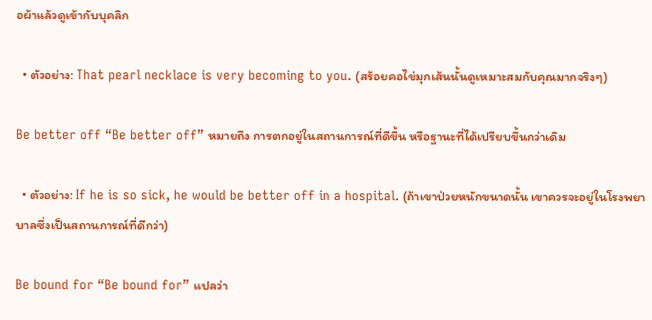อผ้าแล้วดูเข้ากับบุคลิก

  • ตัวอย่าง: That pearl necklace is very becoming to you. (สร้อยคอไข่มุกเส้นนั้นดูเหมาะสมกับคุณมากจริงๆ)

Be better off “Be better off” หมายถึง การตกอยู่ในสถานการณ์ที่ดีขึ้น หรือฐานะที่ได้เปรียบขึ้นกว่าเดิม

  • ตัวอย่าง: If he is so sick, he would be better off in a hospital. (ถ้าเขาป่วยหนักขนาดนั้น เขาควรจะอยู่ในโรงพยาบาลซึ่งเป็นสถานการณ์ที่ดีกว่า)

Be bound for “Be bound for” แปลว่า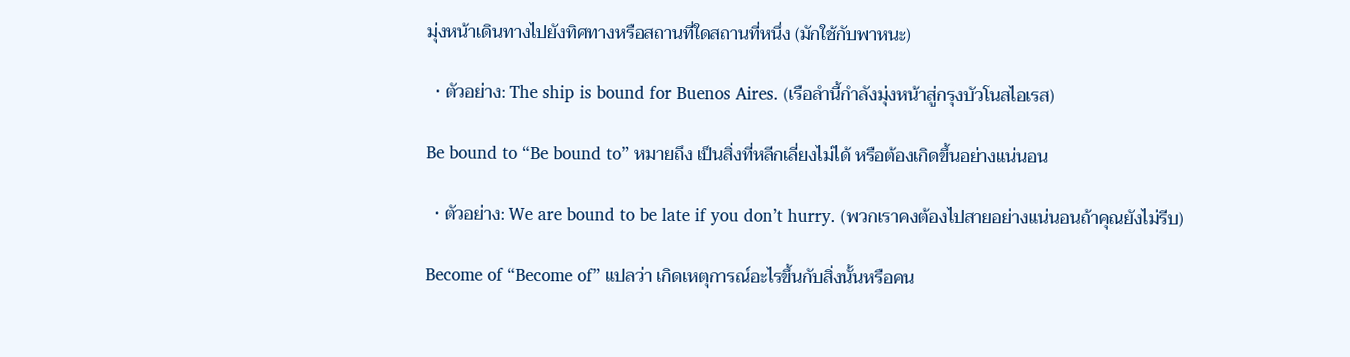มุ่งหน้าเดินทางไปยังทิศทางหรือสถานที่ใดสถานที่หนึ่ง (มักใช้กับพาหนะ)

  • ตัวอย่าง: The ship is bound for Buenos Aires. (เรือลำนี้กำลังมุ่งหน้าสู่กรุงบัวโนสไอเรส)

Be bound to “Be bound to” หมายถึง เป็นสิ่งที่หลีกเลี่ยงไม่ได้ หรือต้องเกิดขึ้นอย่างแน่นอน

  • ตัวอย่าง: We are bound to be late if you don’t hurry. (พวกเราคงต้องไปสายอย่างแน่นอนถ้าคุณยังไม่รีบ)

Become of “Become of” แปลว่า เกิดเหตุการณ์อะไรขึ้นกับสิ่งนั้นหรือคน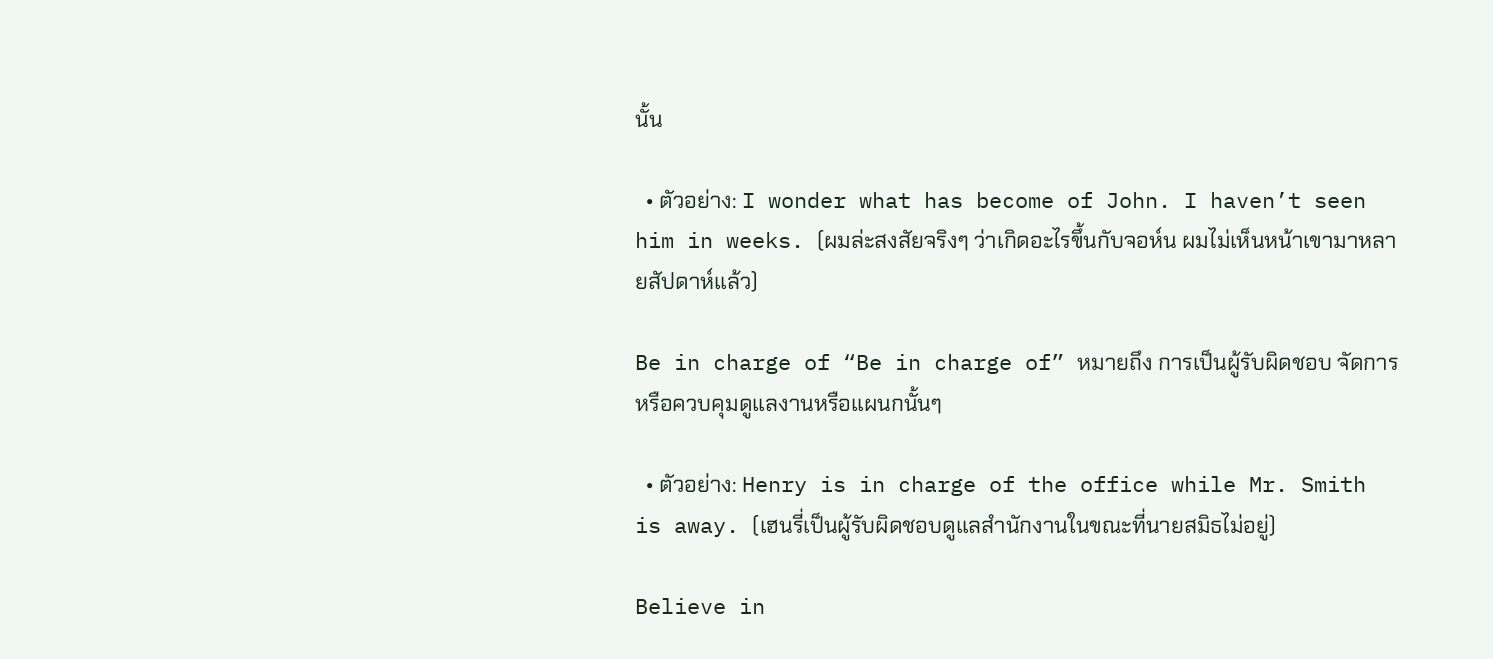นั้น

  • ตัวอย่าง: I wonder what has become of John. I haven’t seen him in weeks. (ผมล่ะสงสัยจริงๆ ว่าเกิดอะไรขึ้นกับจอห์น ผมไม่เห็นหน้าเขามาหลายสัปดาห์แล้ว)

Be in charge of “Be in charge of” หมายถึง การเป็นผู้รับผิดชอบ จัดการ หรือควบคุมดูแลงานหรือแผนกนั้นๆ

  • ตัวอย่าง: Henry is in charge of the office while Mr. Smith is away. (เฮนรี่เป็นผู้รับผิดชอบดูแลสำนักงานในขณะที่นายสมิธไม่อยู่)

Believe in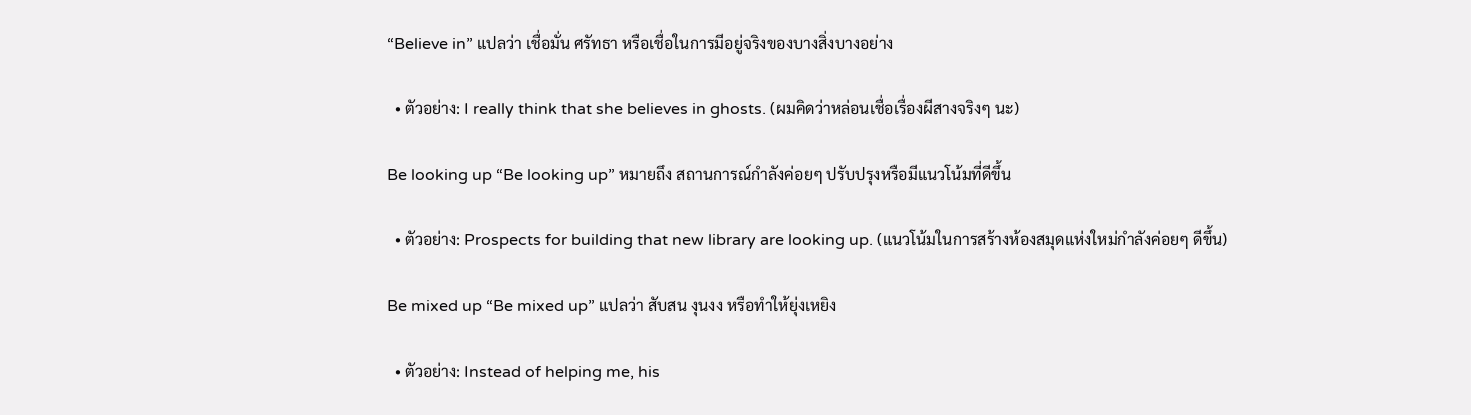“Believe in” แปลว่า เชื่อมั่น ศรัทธา หรือเชื่อในการมีอยู่จริงของบางสิ่งบางอย่าง

  • ตัวอย่าง: I really think that she believes in ghosts. (ผมคิดว่าหล่อนเชื่อเรื่องผีสางจริงๆ นะ)

Be looking up “Be looking up” หมายถึง สถานการณ์กำลังค่อยๆ ปรับปรุงหรือมีแนวโน้มที่ดีขึ้น

  • ตัวอย่าง: Prospects for building that new library are looking up. (แนวโน้มในการสร้างห้องสมุดแห่งใหม่กำลังค่อยๆ ดีขึ้น)

Be mixed up “Be mixed up” แปลว่า สับสน งุนงง หรือทำให้ยุ่งเหยิง

  • ตัวอย่าง: Instead of helping me, his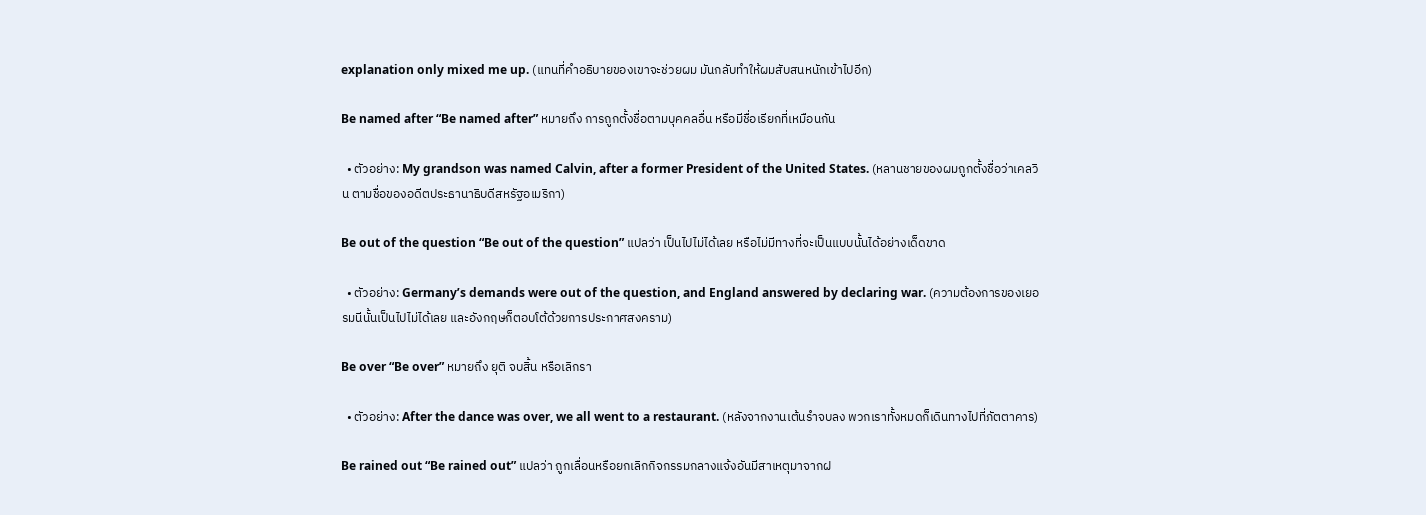explanation only mixed me up. (แทนที่คำอธิบายของเขาจะช่วยผม มันกลับทำให้ผมสับสนหนักเข้าไปอีก)

Be named after “Be named after” หมายถึง การถูกตั้งชื่อตามบุคคลอื่น หรือมีชื่อเรียกที่เหมือนกัน

  • ตัวอย่าง: My grandson was named Calvin, after a former President of the United States. (หลานชายของผมถูกตั้งชื่อว่าเคลวิน ตามชื่อของอดีตประธานาธิบดีสหรัฐอเมริกา)

Be out of the question “Be out of the question” แปลว่า เป็นไปไม่ได้เลย หรือไม่มีทางที่จะเป็นแบบนั้นได้อย่างเด็ดขาด

  • ตัวอย่าง: Germany’s demands were out of the question, and England answered by declaring war. (ความต้องการของเยอรมนีนั้นเป็นไปไม่ได้เลย และอังกฤษก็ตอบโต้ด้วยการประกาศสงคราม)

Be over “Be over” หมายถึง ยุติ จบสิ้น หรือเลิกรา

  • ตัวอย่าง: After the dance was over, we all went to a restaurant. (หลังจากงานเต้นรำจบลง พวกเราทั้งหมดก็เดินทางไปที่ภัตตาคาร)

Be rained out “Be rained out” แปลว่า ถูกเลื่อนหรือยกเลิกกิจกรรมกลางแจ้งอันมีสาเหตุมาจากฝ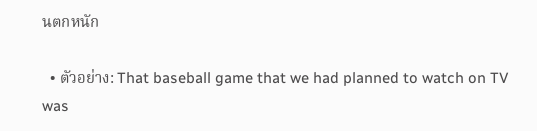นตกหนัก

  • ตัวอย่าง: That baseball game that we had planned to watch on TV was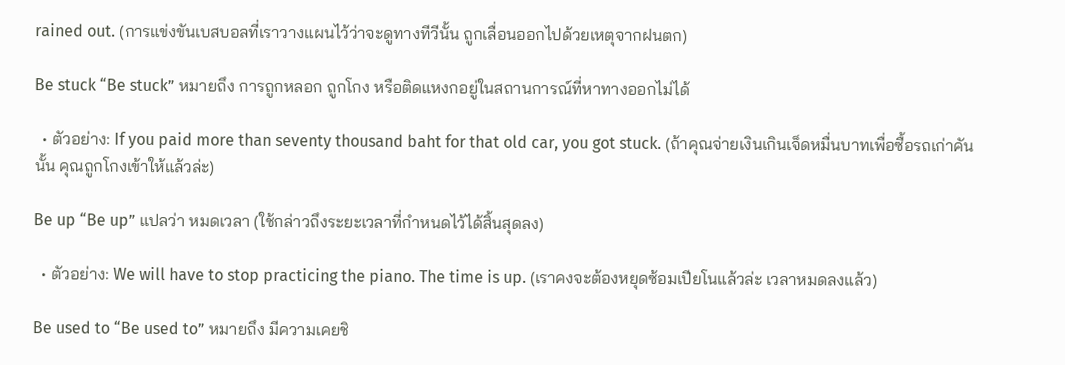rained out. (การแข่งขันเบสบอลที่เราวางแผนไว้ว่าจะดูทางทีวีนั้น ถูกเลื่อนออกไปด้วยเหตุจากฝนตก)

Be stuck “Be stuck” หมายถึง การถูกหลอก ถูกโกง หรือติดแหงกอยู่ในสถานการณ์ที่หาทางออกไม่ได้

  • ตัวอย่าง: If you paid more than seventy thousand baht for that old car, you got stuck. (ถ้าคุณจ่ายเงินเกินเจ็ดหมื่นบาทเพื่อซื้อรถเก่าคันนั้น คุณถูกโกงเข้าให้แล้วล่ะ)

Be up “Be up” แปลว่า หมดเวลา (ใช้กล่าวถึงระยะเวลาที่กำหนดไว้ได้สิ้นสุดลง)

  • ตัวอย่าง: We will have to stop practicing the piano. The time is up. (เราคงจะต้องหยุดซ้อมเปียโนแล้วล่ะ เวลาหมดลงแล้ว)

Be used to “Be used to” หมายถึง มีความเคยชิ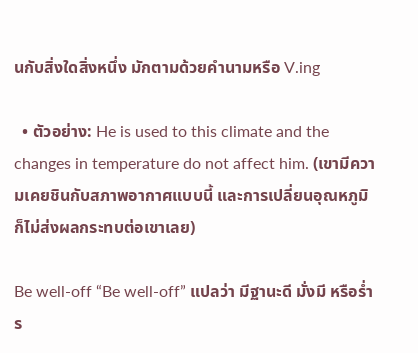นกับสิ่งใดสิ่งหนึ่ง มักตามด้วยคำนามหรือ V.ing

  • ตัวอย่าง: He is used to this climate and the changes in temperature do not affect him. (เขามีความเคยชินกับสภาพอากาศแบบนี้ และการเปลี่ยนอุณหภูมิก็ไม่ส่งผลกระทบต่อเขาเลย)

Be well-off “Be well-off” แปลว่า มีฐานะดี มั่งมี หรือร่ำร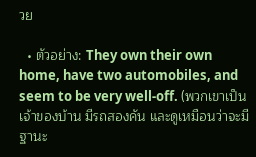วย

  • ตัวอย่าง: They own their own home, have two automobiles, and seem to be very well-off. (พวกเขาเป็นเจ้าของบ้าน มีรถสองคัน และดูเหมือนว่าจะมีฐานะ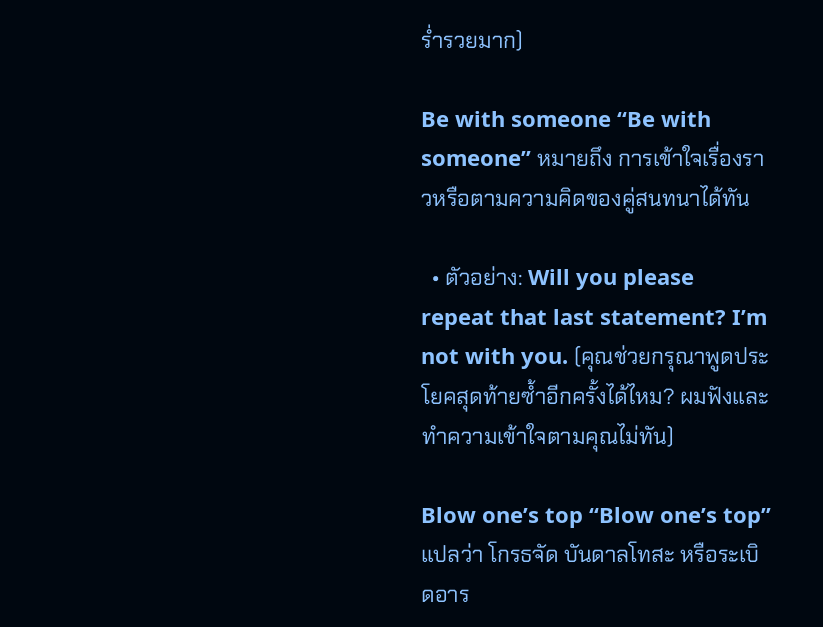ร่ำรวยมาก)

Be with someone “Be with someone” หมายถึง การเข้าใจเรื่องราวหรือตามความคิดของคู่สนทนาได้ทัน

  • ตัวอย่าง: Will you please repeat that last statement? I’m not with you. (คุณช่วยกรุณาพูดประโยคสุดท้ายซ้ำอีกครั้งได้ไหม? ผมฟังและทำความเข้าใจตามคุณไม่ทัน)

Blow one’s top “Blow one’s top” แปลว่า โกรธจัด บันดาลโทสะ หรือระเบิดอาร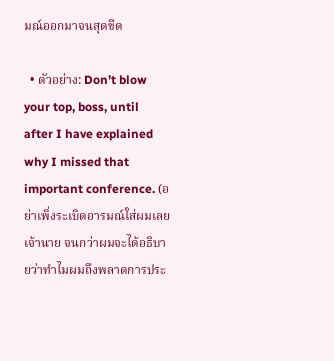มณ์ออกมาจนสุดขีด

  • ตัวอย่าง: Don’t blow your top, boss, until after I have explained why I missed that important conference. (อย่าเพิ่งระเบิดอารมณ์ใส่ผมเลยเจ้านาย จนกว่าผมจะได้อธิบายว่าทำไมผมถึงพลาดการประ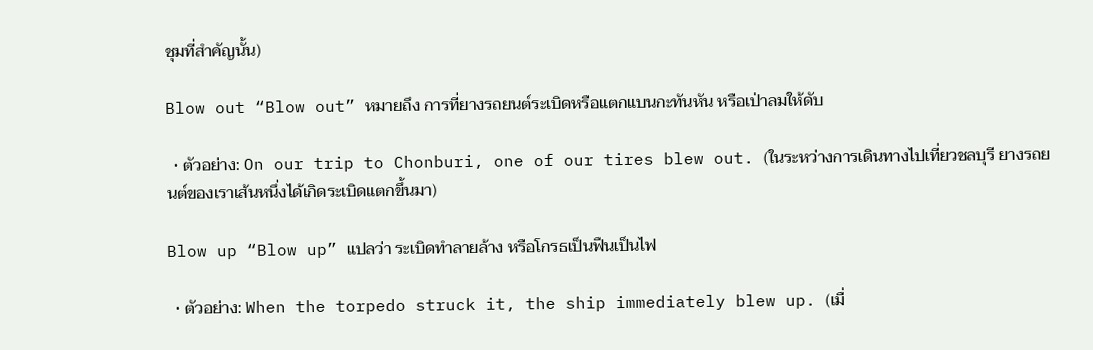ชุมที่สำคัญนั้น)

Blow out “Blow out” หมายถึง การที่ยางรถยนต์ระเบิดหรือแตกแบนกะทันหัน หรือเป่าลมให้ดับ

  • ตัวอย่าง: On our trip to Chonburi, one of our tires blew out. (ในระหว่างการเดินทางไปเที่ยวชลบุรี ยางรถยนต์ของเราเส้นหนึ่งได้เกิดระเบิดแตกขึ้นมา)

Blow up “Blow up” แปลว่า ระเบิดทำลายล้าง หรือโกรธเป็นฟืนเป็นไฟ

  • ตัวอย่าง: When the torpedo struck it, the ship immediately blew up. (เมื่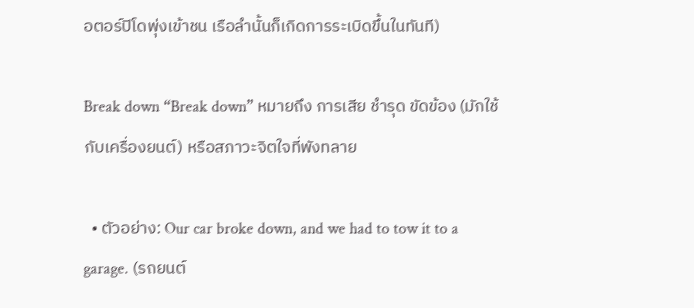อตอร์ปิโดพุ่งเข้าชน เรือลำนั้นก็เกิดการระเบิดขึ้นในทันที)

Break down “Break down” หมายถึง การเสีย ชำรุด ขัดข้อง (มักใช้กับเครื่องยนต์) หรือสภาวะจิตใจที่พังทลาย

  • ตัวอย่าง: Our car broke down, and we had to tow it to a garage. (รถยนต์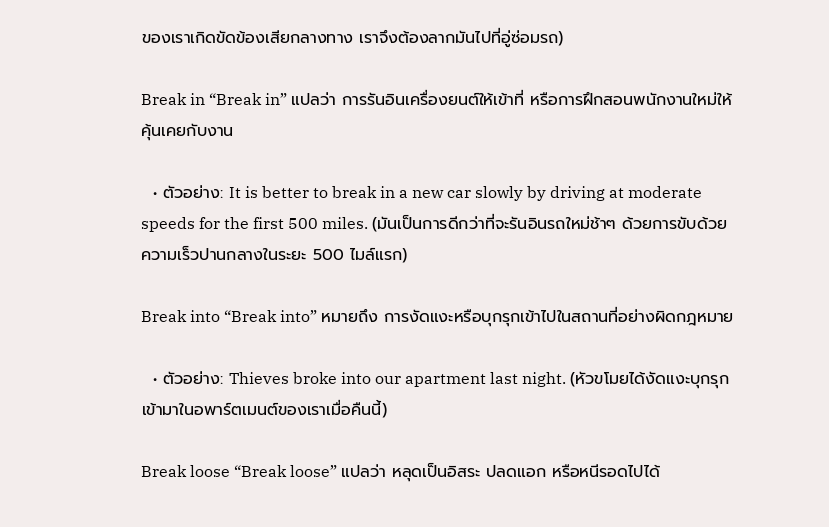ของเราเกิดขัดข้องเสียกลางทาง เราจึงต้องลากมันไปที่อู่ซ่อมรถ)

Break in “Break in” แปลว่า การรันอินเครื่องยนต์ให้เข้าที่ หรือการฝึกสอนพนักงานใหม่ให้คุ้นเคยกับงาน

  • ตัวอย่าง: It is better to break in a new car slowly by driving at moderate speeds for the first 500 miles. (มันเป็นการดีกว่าที่จะรันอินรถใหม่ช้าๆ ด้วยการขับด้วยความเร็วปานกลางในระยะ 500 ไมล์แรก)

Break into “Break into” หมายถึง การงัดแงะหรือบุกรุกเข้าไปในสถานที่อย่างผิดกฎหมาย

  • ตัวอย่าง: Thieves broke into our apartment last night. (หัวขโมยได้งัดแงะบุกรุกเข้ามาในอพาร์ตเมนต์ของเราเมื่อคืนนี้)

Break loose “Break loose” แปลว่า หลุดเป็นอิสระ ปลดแอก หรือหนีรอดไปได้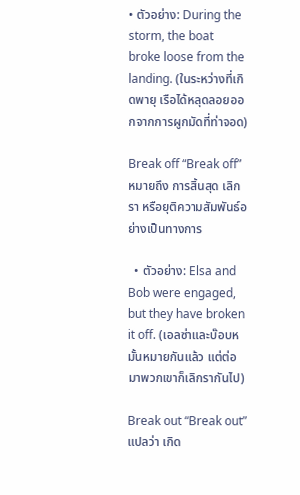• ตัวอย่าง: During the storm, the boat broke loose from the landing. (ในระหว่างที่เกิดพายุ เรือได้หลุดลอยออกจากการผูกมัดที่ท่าจอด)

Break off “Break off” หมายถึง การสิ้นสุด เลิกรา หรือยุติความสัมพันธ์อย่างเป็นทางการ

  • ตัวอย่าง: Elsa and Bob were engaged, but they have broken it off. (เอลซ่าและบ๊อบหมั้นหมายกันแล้ว แต่ต่อมาพวกเขาก็เลิกรากันไป)

Break out “Break out” แปลว่า เกิด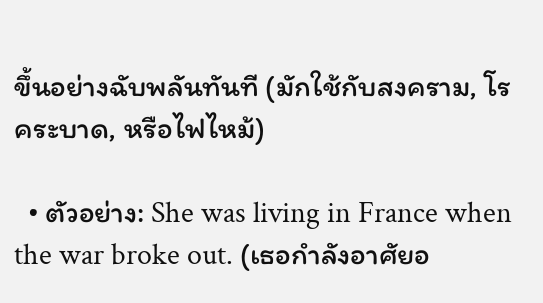ขึ้นอย่างฉับพลันทันที (มักใช้กับสงคราม, โรคระบาด, หรือไฟไหม้)

  • ตัวอย่าง: She was living in France when the war broke out. (เธอกำลังอาศัยอ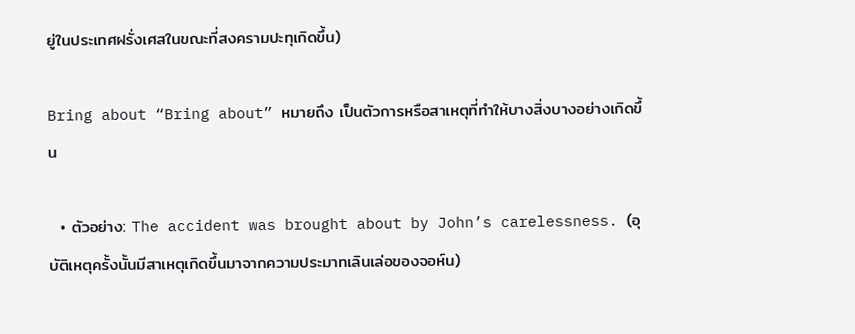ยู่ในประเทศฝรั่งเศสในขณะที่สงครามปะทุเกิดขึ้น)

Bring about “Bring about” หมายถึง เป็นตัวการหรือสาเหตุที่ทำให้บางสิ่งบางอย่างเกิดขึ้น

  • ตัวอย่าง: The accident was brought about by John’s carelessness. (อุบัติเหตุครั้งนั้นมีสาเหตุเกิดขึ้นมาจากความประมาทเลินเล่อของจอห์น)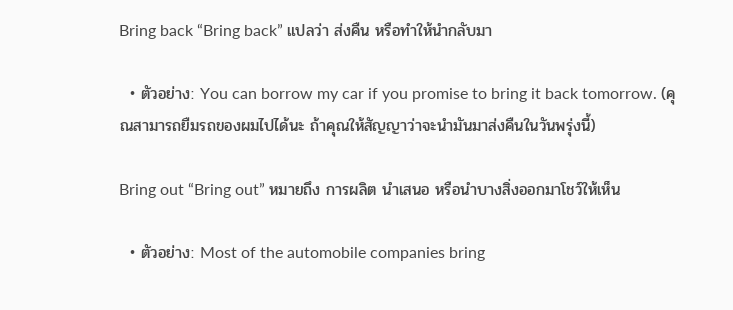Bring back “Bring back” แปลว่า ส่งคืน หรือทำให้นำกลับมา

  • ตัวอย่าง: You can borrow my car if you promise to bring it back tomorrow. (คุณสามารถยืมรถของผมไปได้นะ ถ้าคุณให้สัญญาว่าจะนำมันมาส่งคืนในวันพรุ่งนี้)

Bring out “Bring out” หมายถึง การผลิต นำเสนอ หรือนำบางสิ่งออกมาโชว์ให้เห็น

  • ตัวอย่าง: Most of the automobile companies bring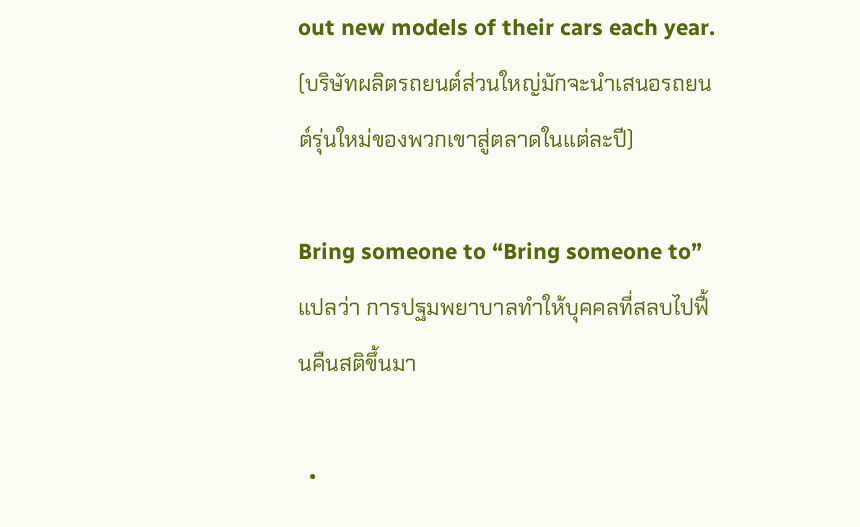out new models of their cars each year. (บริษัทผลิตรถยนต์ส่วนใหญ่มักจะนำเสนอรถยนต์รุ่นใหม่ของพวกเขาสู่ตลาดในแต่ละปี)

Bring someone to “Bring someone to” แปลว่า การปฐมพยาบาลทำให้บุคคลที่สลบไปฟื้นคืนสติขึ้นมา

  •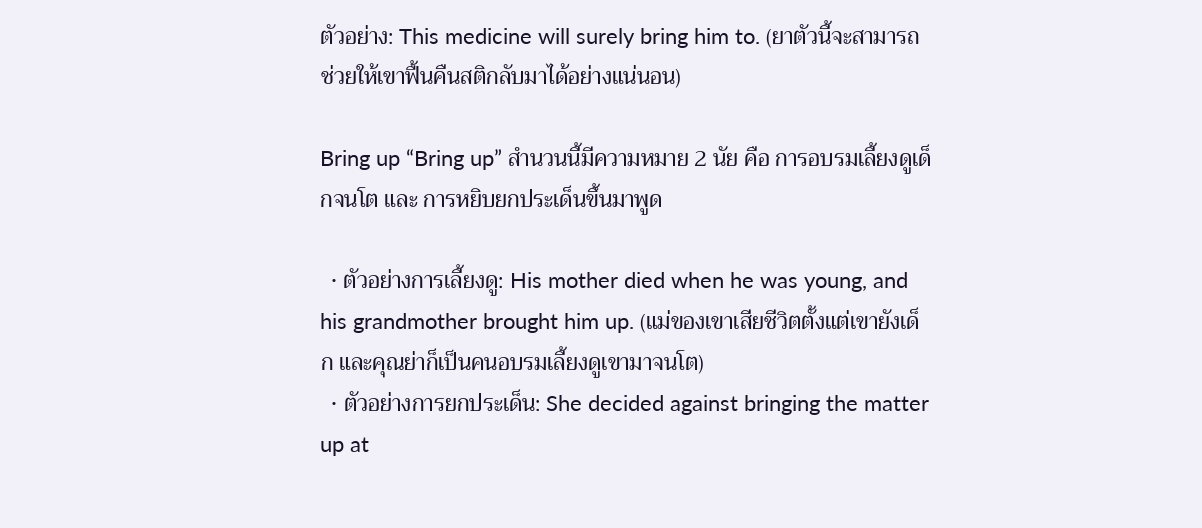ตัวอย่าง: This medicine will surely bring him to. (ยาตัวนี้จะสามารถช่วยให้เขาฟื้นคืนสติกลับมาได้อย่างแน่นอน)

Bring up “Bring up” สำนวนนี้มีความหมาย 2 นัย คือ การอบรมเลี้ยงดูเด็กจนโต และ การหยิบยกประเด็นขึ้นมาพูด

  • ตัวอย่างการเลี้ยงดู: His mother died when he was young, and his grandmother brought him up. (แม่ของเขาเสียชีวิตตั้งแต่เขายังเด็ก และคุณย่าก็เป็นคนอบรมเลี้ยงดูเขามาจนโต)
  • ตัวอย่างการยกประเด็น: She decided against bringing the matter up at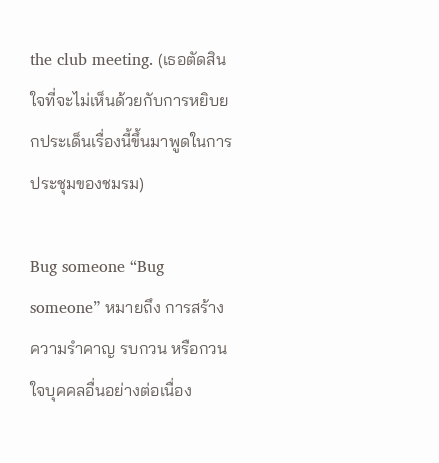the club meeting. (เธอตัดสินใจที่จะไม่เห็นด้วยกับการหยิบยกประเด็นเรื่องนี้ขึ้นมาพูดในการประชุมของชมรม)

Bug someone “Bug someone” หมายถึง การสร้างความรำคาญ รบกวน หรือกวนใจบุคคลอื่นอย่างต่อเนื่อง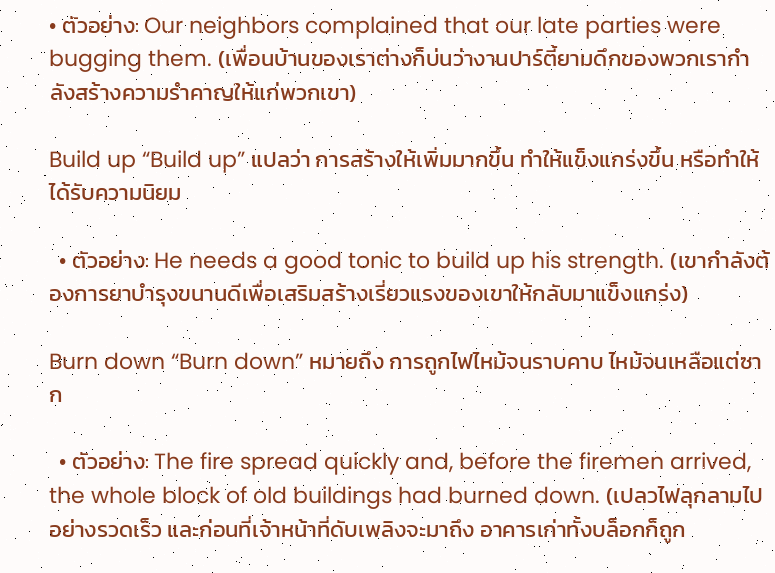• ตัวอย่าง: Our neighbors complained that our late parties were bugging them. (เพื่อนบ้านของเราต่างก็บ่นว่างานปาร์ตี้ยามดึกของพวกเรากำลังสร้างความรำคาญให้แก่พวกเขา)

Build up “Build up” แปลว่า การสร้างให้เพิ่มมากขึ้น ทำให้แข็งแกร่งขึ้น หรือทำให้ได้รับความนิยม

  • ตัวอย่าง: He needs a good tonic to build up his strength. (เขากำลังต้องการยาบำรุงขนานดีเพื่อเสริมสร้างเรี่ยวแรงของเขาให้กลับมาแข็งแกร่ง)

Burn down “Burn down” หมายถึง การถูกไฟไหม้จนราบคาบ ไหม้จนเหลือแต่ซาก

  • ตัวอย่าง: The fire spread quickly and, before the firemen arrived, the whole block of old buildings had burned down. (เปลวไฟลุกลามไปอย่างรวดเร็ว และก่อนที่เจ้าหน้าที่ดับเพลิงจะมาถึง อาคารเก่าทั้งบล็อกก็ถูก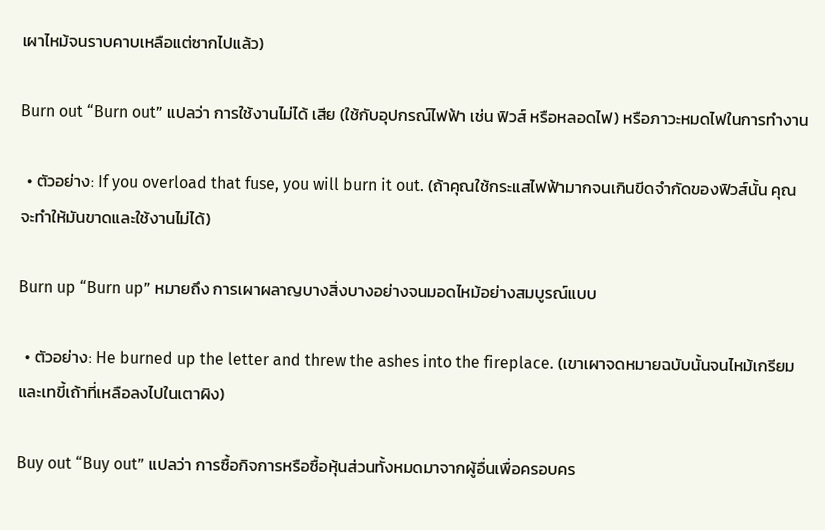เผาไหม้จนราบคาบเหลือแต่ซากไปแล้ว)

Burn out “Burn out” แปลว่า การใช้งานไม่ได้ เสีย (ใช้กับอุปกรณ์ไฟฟ้า เช่น ฟิวส์ หรือหลอดไฟ) หรือภาวะหมดไฟในการทำงาน

  • ตัวอย่าง: If you overload that fuse, you will burn it out. (ถ้าคุณใช้กระแสไฟฟ้ามากจนเกินขีดจำกัดของฟิวส์นั้น คุณจะทำให้มันขาดและใช้งานไม่ได้)

Burn up “Burn up” หมายถึง การเผาผลาญบางสิ่งบางอย่างจนมอดไหม้อย่างสมบูรณ์แบบ

  • ตัวอย่าง: He burned up the letter and threw the ashes into the fireplace. (เขาเผาจดหมายฉบับนั้นจนไหม้เกรียมและเทขี้เถ้าที่เหลือลงไปในเตาผิง)

Buy out “Buy out” แปลว่า การซื้อกิจการหรือซื้อหุ้นส่วนทั้งหมดมาจากผู้อื่นเพื่อครอบคร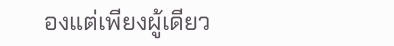องแต่เพียงผู้เดียว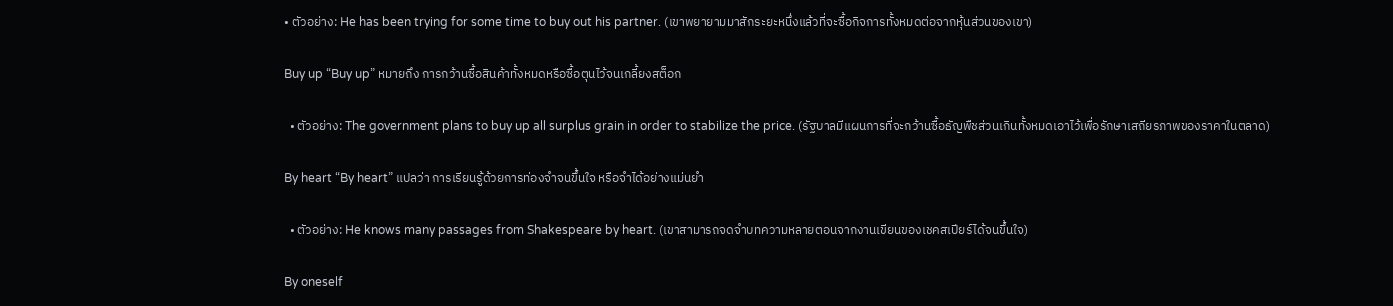• ตัวอย่าง: He has been trying for some time to buy out his partner. (เขาพยายามมาสักระยะหนึ่งแล้วที่จะซื้อกิจการทั้งหมดต่อจากหุ้นส่วนของเขา)

Buy up “Buy up” หมายถึง การกว้านซื้อสินค้าทั้งหมดหรือซื้อตุนไว้จนเกลี้ยงสต็อก

  • ตัวอย่าง: The government plans to buy up all surplus grain in order to stabilize the price. (รัฐบาลมีแผนการที่จะกว้านซื้อธัญพืชส่วนเกินทั้งหมดเอาไว้เพื่อรักษาเสถียรภาพของราคาในตลาด)

By heart “By heart” แปลว่า การเรียนรู้ด้วยการท่องจำจนขึ้นใจ หรือจำได้อย่างแม่นยำ

  • ตัวอย่าง: He knows many passages from Shakespeare by heart. (เขาสามารถจดจำบทความหลายตอนจากงานเขียนของเชคสเปียร์ได้จนขึ้นใจ)

By oneself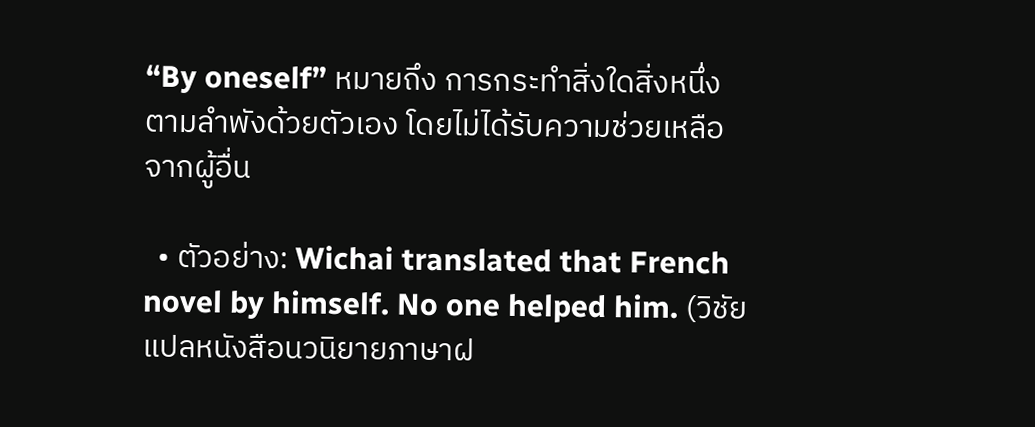“By oneself” หมายถึง การกระทำสิ่งใดสิ่งหนึ่งตามลำพังด้วยตัวเอง โดยไม่ได้รับความช่วยเหลือจากผู้อื่น

  • ตัวอย่าง: Wichai translated that French novel by himself. No one helped him. (วิชัยแปลหนังสือนวนิยายภาษาฝ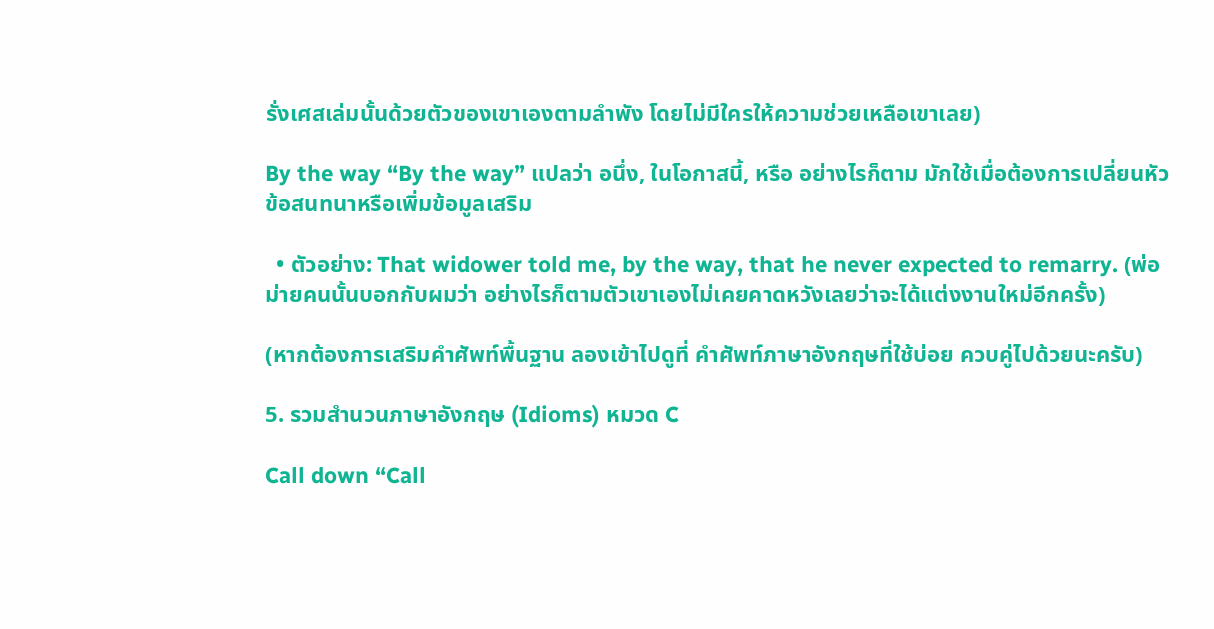รั่งเศสเล่มนั้นด้วยตัวของเขาเองตามลำพัง โดยไม่มีใครให้ความช่วยเหลือเขาเลย)

By the way “By the way” แปลว่า อนึ่ง, ในโอกาสนี้, หรือ อย่างไรก็ตาม มักใช้เมื่อต้องการเปลี่ยนหัวข้อสนทนาหรือเพิ่มข้อมูลเสริม

  • ตัวอย่าง: That widower told me, by the way, that he never expected to remarry. (พ่อม่ายคนนั้นบอกกับผมว่า อย่างไรก็ตามตัวเขาเองไม่เคยคาดหวังเลยว่าจะได้แต่งงานใหม่อีกครั้ง)

(หากต้องการเสริมคำศัพท์พื้นฐาน ลองเข้าไปดูที่ คำศัพท์ภาษาอังกฤษที่ใช้บ่อย ควบคู่ไปด้วยนะครับ)

5. รวมสำนวนภาษาอังกฤษ (Idioms) หมวด C

Call down “Call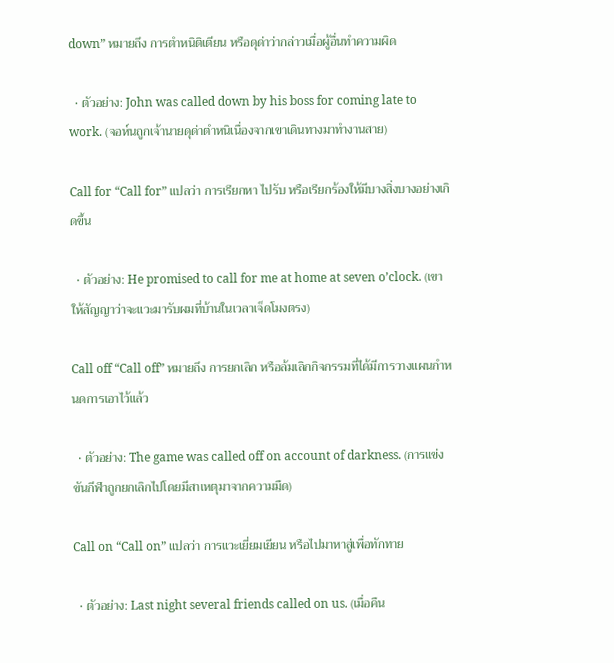down” หมายถึง การตำหนิติเตียน หรือดุด่าว่ากล่าวเมื่อผู้อื่นทำความผิด

  • ตัวอย่าง: John was called down by his boss for coming late to work. (จอห์นถูกเจ้านายดุด่าตำหนิเนื่องจากเขาเดินทางมาทำงานสาย)

Call for “Call for” แปลว่า การเรียกหา ไปรับ หรือเรียกร้องให้มีบางสิ่งบางอย่างเกิดขึ้น

  • ตัวอย่าง: He promised to call for me at home at seven o’clock. (เขาให้สัญญาว่าจะแวะมารับผมที่บ้านในเวลาเจ็ดโมงตรง)

Call off “Call off” หมายถึง การยกเลิก หรือล้มเลิกกิจกรรมที่ได้มีการวางแผนกำหนดการเอาไว้แล้ว

  • ตัวอย่าง: The game was called off on account of darkness. (การแข่งขันกีฬาถูกยกเลิกไปโดยมีสาเหตุมาจากความมืด)

Call on “Call on” แปลว่า การแวะเยี่ยมเยียน หรือไปมาหาสู่เพื่อทักทาย

  • ตัวอย่าง: Last night several friends called on us. (เมื่อคืน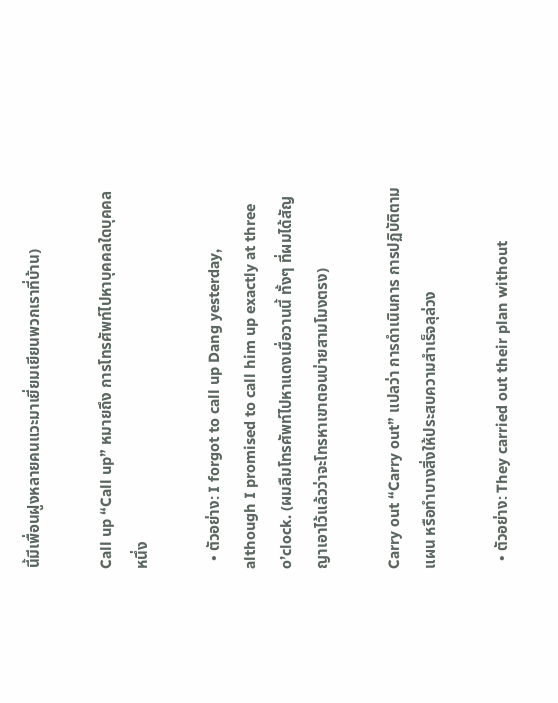นี้มีเพื่อนฝูงหลายคนแวะมาเยี่ยมเยียนพวกเราที่บ้าน)

Call up “Call up” หมายถึง การโทรศัพท์ไปหาบุคคลใดบุคคลหนึ่ง

  • ตัวอย่าง: I forgot to call up Dang yesterday, although I promised to call him up exactly at three o’clock. (ผมลืมโทรศัพท์ไปหาแดงเมื่อวานนี้ ทั้งๆ ที่ผมได้สัญญาเอาไว้แล้วว่าจะโทรหาเขาตอนบ่ายสามโมงตรง)

Carry out “Carry out” แปลว่า การดำเนินการ การปฏิบัติตามแผน หรือทำบางสิ่งให้ประสบความสำเร็จลุล่วง

  • ตัวอย่าง: They carried out their plan without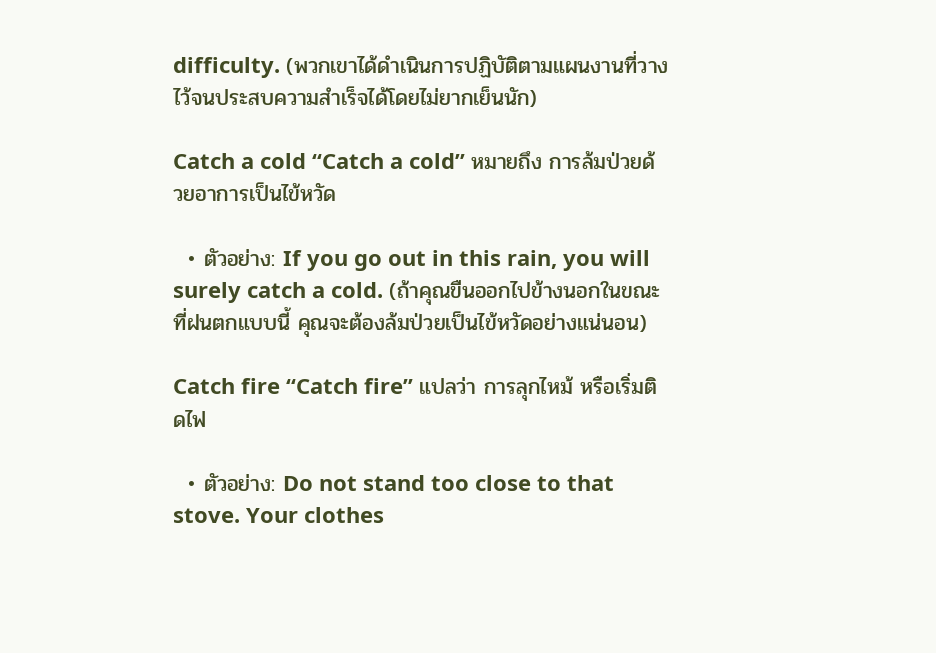difficulty. (พวกเขาได้ดำเนินการปฏิบัติตามแผนงานที่วางไว้จนประสบความสำเร็จได้โดยไม่ยากเย็นนัก)

Catch a cold “Catch a cold” หมายถึง การล้มป่วยด้วยอาการเป็นไข้หวัด

  • ตัวอย่าง: If you go out in this rain, you will surely catch a cold. (ถ้าคุณขืนออกไปข้างนอกในขณะที่ฝนตกแบบนี้ คุณจะต้องล้มป่วยเป็นไข้หวัดอย่างแน่นอน)

Catch fire “Catch fire” แปลว่า การลุกไหม้ หรือเริ่มติดไฟ

  • ตัวอย่าง: Do not stand too close to that stove. Your clothes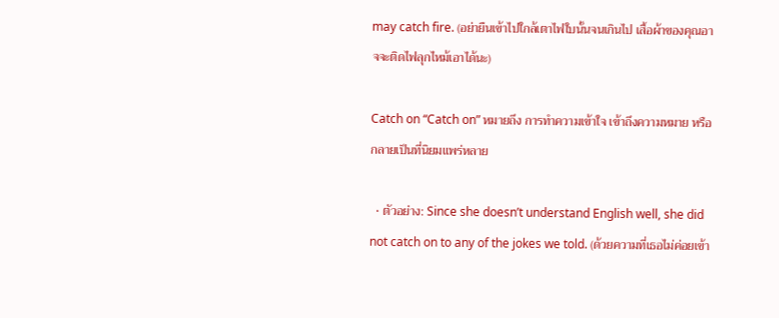may catch fire. (อย่ายืนเข้าไปใกล้เตาไฟใบนั้นจนเกินไป เสื้อผ้าของคุณอาจจะติดไฟลุกไหม้เอาได้นะ)

Catch on “Catch on” หมายถึง การทำความเข้าใจ เข้าถึงความหมาย หรือกลายเป็นที่นิยมแพร่หลาย

  • ตัวอย่าง: Since she doesn’t understand English well, she did not catch on to any of the jokes we told. (ด้วยความที่เธอไม่ค่อยเข้า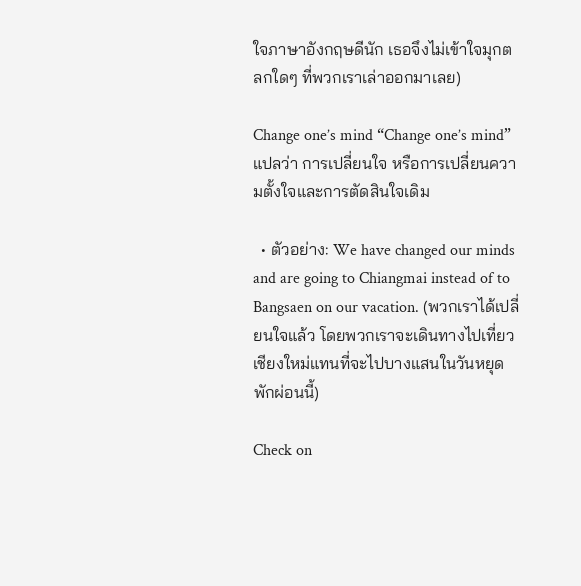ใจภาษาอังกฤษดีนัก เธอจึงไม่เข้าใจมุกตลกใดๆ ที่พวกเราเล่าออกมาเลย)

Change one’s mind “Change one’s mind” แปลว่า การเปลี่ยนใจ หรือการเปลี่ยนความตั้งใจและการตัดสินใจเดิม

  • ตัวอย่าง: We have changed our minds and are going to Chiangmai instead of to Bangsaen on our vacation. (พวกเราได้เปลี่ยนใจแล้ว โดยพวกเราจะเดินทางไปเที่ยวเชียงใหม่แทนที่จะไปบางแสนในวันหยุดพักผ่อนนี้)

Check on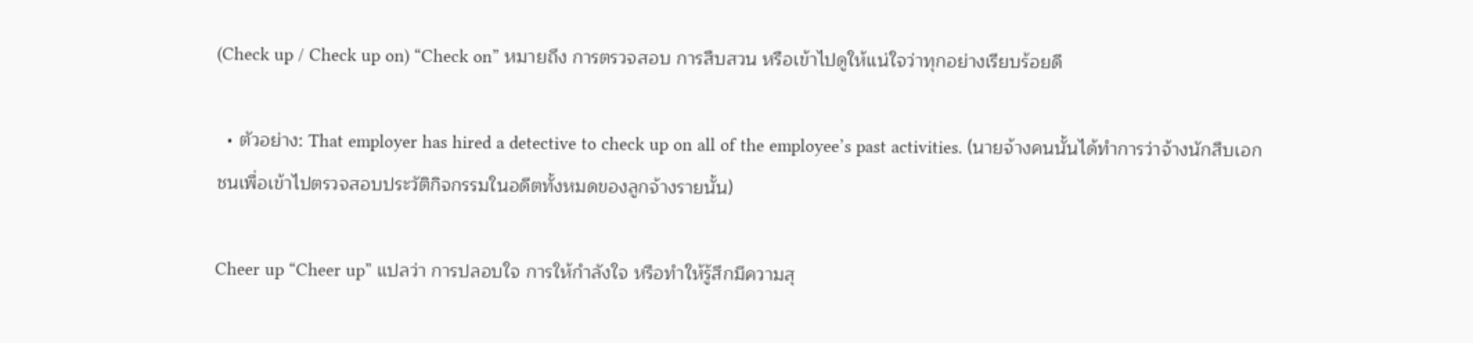(Check up / Check up on) “Check on” หมายถึง การตรวจสอบ การสืบสวน หรือเข้าไปดูให้แน่ใจว่าทุกอย่างเรียบร้อยดี

  • ตัวอย่าง: That employer has hired a detective to check up on all of the employee’s past activities. (นายจ้างคนนั้นได้ทำการว่าจ้างนักสืบเอกชนเพื่อเข้าไปตรวจสอบประวัติกิจกรรมในอดีตทั้งหมดของลูกจ้างรายนั้น)

Cheer up “Cheer up” แปลว่า การปลอบใจ การให้กำลังใจ หรือทำให้รู้สึกมีความสุ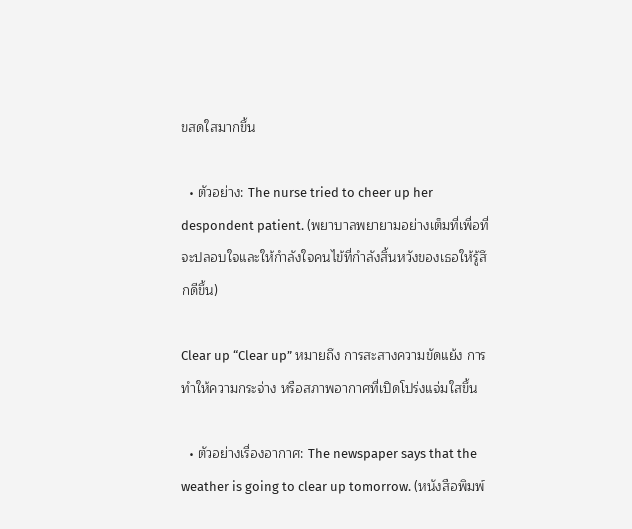ขสดใสมากขึ้น

  • ตัวอย่าง: The nurse tried to cheer up her despondent patient. (พยาบาลพยายามอย่างเต็มที่เพื่อที่จะปลอบใจและให้กำลังใจคนไข้ที่กำลังสิ้นหวังของเธอให้รู้สึกดีขึ้น)

Clear up “Clear up” หมายถึง การสะสางความขัดแย้ง การทำให้ความกระจ่าง หรือสภาพอากาศที่เปิดโปร่งแจ่มใสขึ้น

  • ตัวอย่างเรื่องอากาศ: The newspaper says that the weather is going to clear up tomorrow. (หนังสือพิมพ์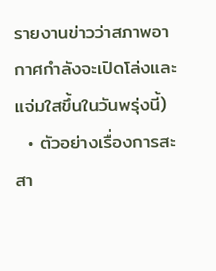รายงานข่าวว่าสภาพอากาศกำลังจะเปิดโล่งและแจ่มใสขึ้นในวันพรุ่งนี้)
  • ตัวอย่างเรื่องการสะสา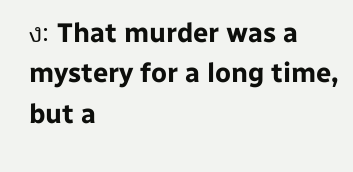ง: That murder was a mystery for a long time, but a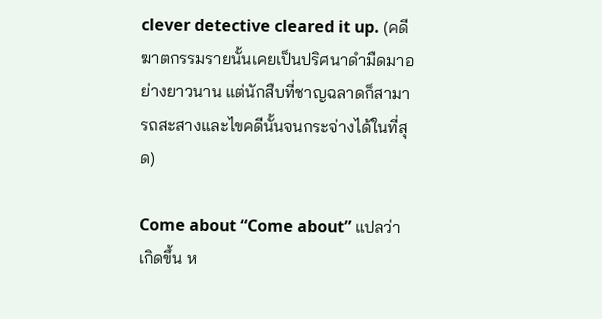clever detective cleared it up. (คดีฆาตกรรมรายนั้นเคยเป็นปริศนาดำมืดมาอย่างยาวนาน แต่นักสืบที่ชาญฉลาดก็สามารถสะสางและไขคดีนั้นจนกระจ่างได้ในที่สุด)

Come about “Come about” แปลว่า เกิดขึ้น ห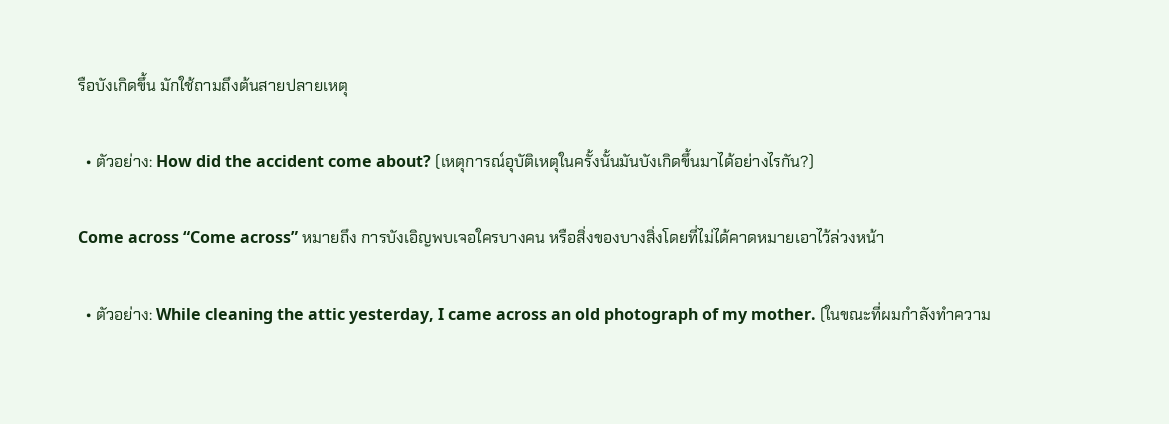รือบังเกิดขึ้น มักใช้ถามถึงต้นสายปลายเหตุ

  • ตัวอย่าง: How did the accident come about? (เหตุการณ์อุบัติเหตุในครั้งนั้นมันบังเกิดขึ้นมาได้อย่างไรกัน?)

Come across “Come across” หมายถึง การบังเอิญพบเจอใครบางคน หรือสิ่งของบางสิ่งโดยที่ไม่ได้คาดหมายเอาไว้ล่วงหน้า

  • ตัวอย่าง: While cleaning the attic yesterday, I came across an old photograph of my mother. (ในขณะที่ผมกำลังทำความ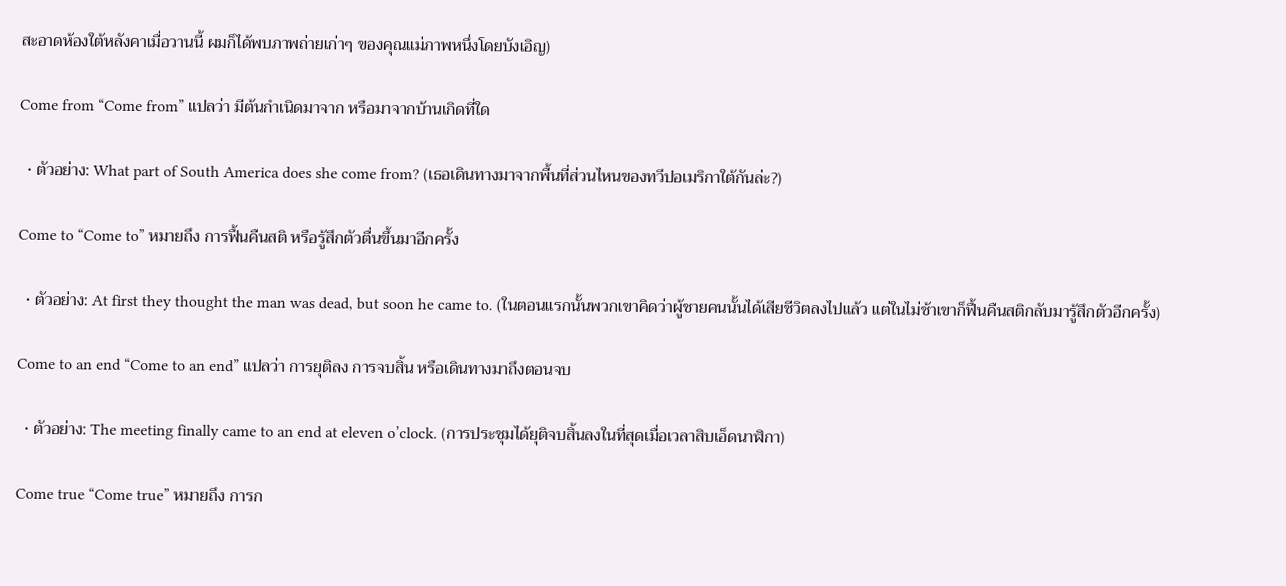สะอาดห้องใต้หลังคาเมื่อวานนี้ ผมก็ได้พบภาพถ่ายเก่าๆ ของคุณแม่ภาพหนึ่งโดยบังเอิญ)

Come from “Come from” แปลว่า มีต้นกำเนิดมาจาก หรือมาจากบ้านเกิดที่ใด

  • ตัวอย่าง: What part of South America does she come from? (เธอเดินทางมาจากพื้นที่ส่วนไหนของทวีปอเมริกาใต้กันล่ะ?)

Come to “Come to” หมายถึง การฟื้นคืนสติ หรือรู้สึกตัวตื่นขึ้นมาอีกครั้ง

  • ตัวอย่าง: At first they thought the man was dead, but soon he came to. (ในตอนแรกนั้นพวกเขาคิดว่าผู้ชายคนนั้นได้เสียชีวิตลงไปแล้ว แต่ในไม่ช้าเขาก็ฟื้นคืนสติกลับมารู้สึกตัวอีกครั้ง)

Come to an end “Come to an end” แปลว่า การยุติลง การจบสิ้น หรือเดินทางมาถึงตอนจบ

  • ตัวอย่าง: The meeting finally came to an end at eleven o’clock. (การประชุมได้ยุติจบสิ้นลงในที่สุดเมื่อเวลาสิบเอ็ดนาฬิกา)

Come true “Come true” หมายถึง การก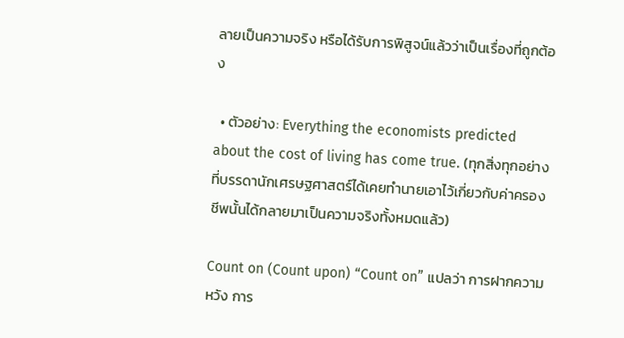ลายเป็นความจริง หรือได้รับการพิสูจน์แล้วว่าเป็นเรื่องที่ถูกต้อง

  • ตัวอย่าง: Everything the economists predicted about the cost of living has come true. (ทุกสิ่งทุกอย่างที่บรรดานักเศรษฐศาสตร์ได้เคยทำนายเอาไว้เกี่ยวกับค่าครองชีพนั้นได้กลายมาเป็นความจริงทั้งหมดแล้ว)

Count on (Count upon) “Count on” แปลว่า การฝากความหวัง การ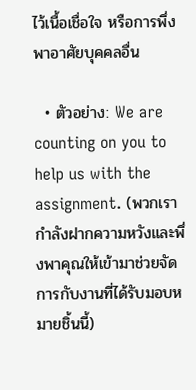ไว้เนื้อเชื่อใจ หรือการพึ่งพาอาศัยบุคคลอื่น

  • ตัวอย่าง: We are counting on you to help us with the assignment. (พวกเรากำลังฝากความหวังและพึ่งพาคุณให้เข้ามาช่วยจัดการกับงานที่ได้รับมอบหมายชิ้นนี้)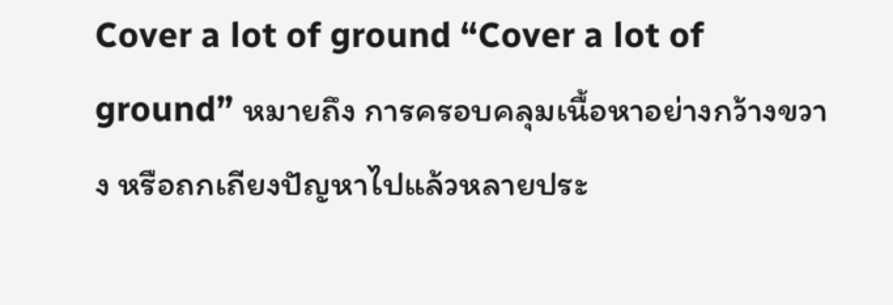Cover a lot of ground “Cover a lot of ground” หมายถึง การครอบคลุมเนื้อหาอย่างกว้างขวาง หรือถกเถียงปัญหาไปแล้วหลายประ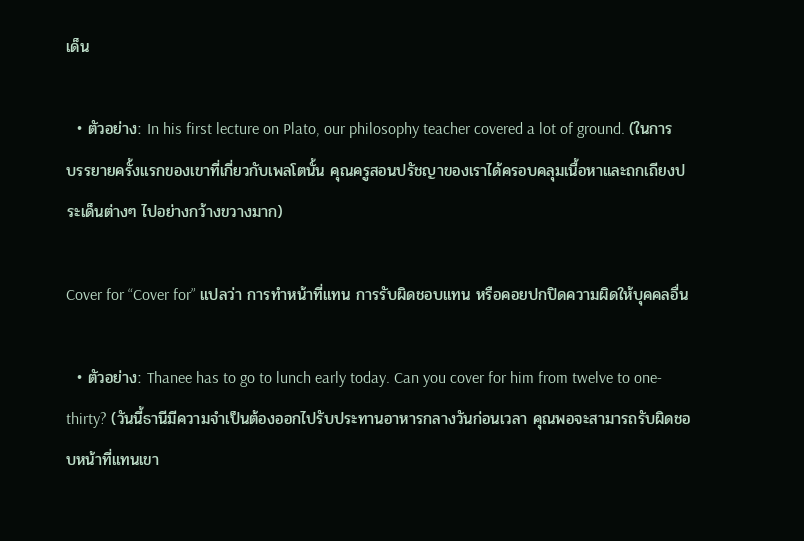เด็น

  • ตัวอย่าง: In his first lecture on Plato, our philosophy teacher covered a lot of ground. (ในการบรรยายครั้งแรกของเขาที่เกี่ยวกับเพลโตนั้น คุณครูสอนปรัชญาของเราได้ครอบคลุมเนื้อหาและถกเถียงประเด็นต่างๆ ไปอย่างกว้างขวางมาก)

Cover for “Cover for” แปลว่า การทำหน้าที่แทน การรับผิดชอบแทน หรือคอยปกปิดความผิดให้บุคคลอื่น

  • ตัวอย่าง: Thanee has to go to lunch early today. Can you cover for him from twelve to one-thirty? (วันนี้ธานีมีความจำเป็นต้องออกไปรับประทานอาหารกลางวันก่อนเวลา คุณพอจะสามารถรับผิดชอบหน้าที่แทนเขา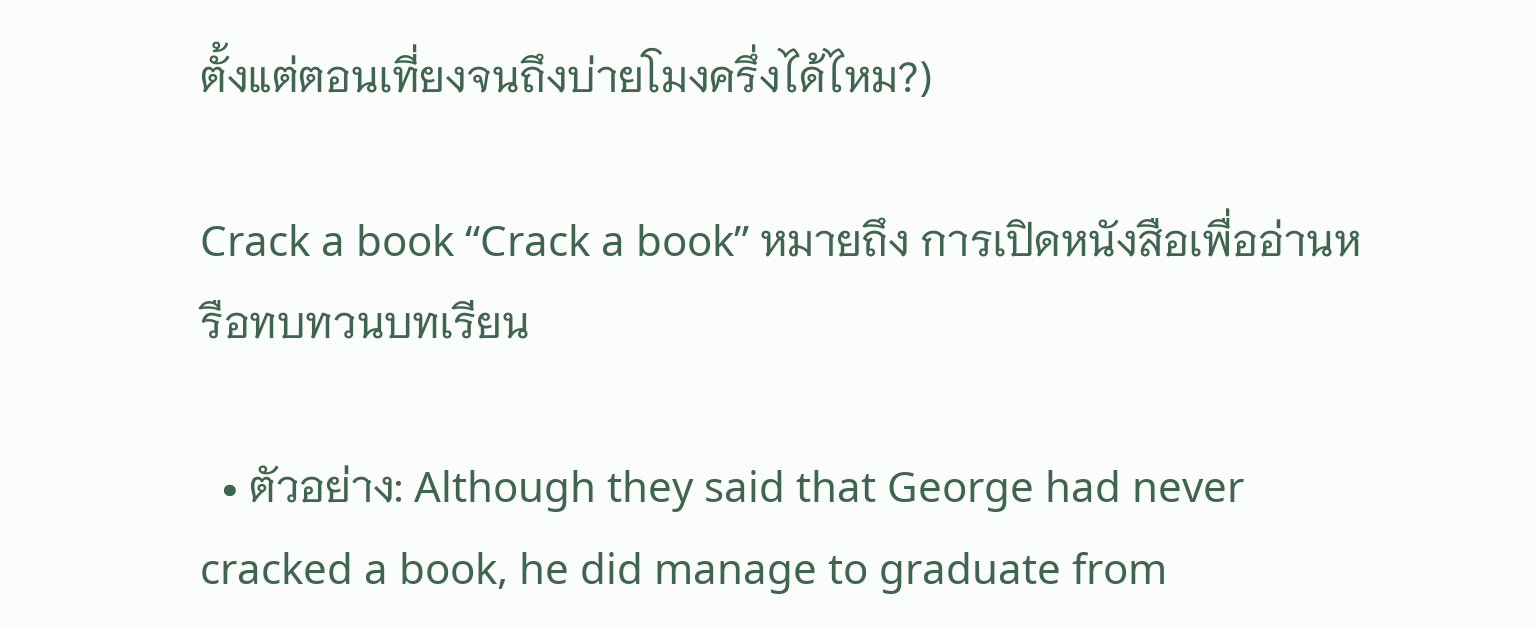ตั้งแต่ตอนเที่ยงจนถึงบ่ายโมงครึ่งได้ไหม?)

Crack a book “Crack a book” หมายถึง การเปิดหนังสือเพื่ออ่านหรือทบทวนบทเรียน

  • ตัวอย่าง: Although they said that George had never cracked a book, he did manage to graduate from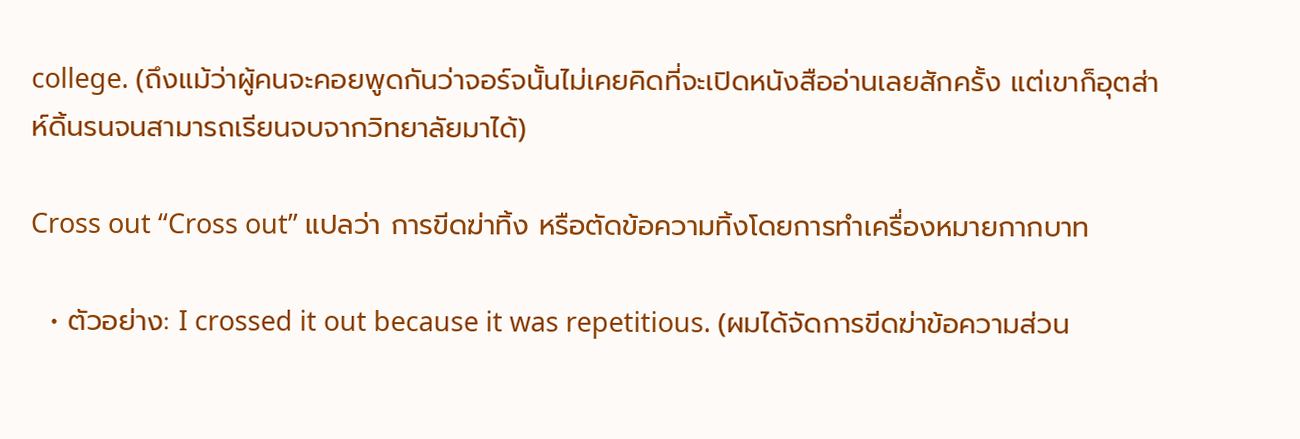college. (ถึงแม้ว่าผู้คนจะคอยพูดกันว่าจอร์จนั้นไม่เคยคิดที่จะเปิดหนังสืออ่านเลยสักครั้ง แต่เขาก็อุตส่าห์ดิ้นรนจนสามารถเรียนจบจากวิทยาลัยมาได้)

Cross out “Cross out” แปลว่า การขีดฆ่าทิ้ง หรือตัดข้อความทิ้งโดยการทำเครื่องหมายกากบาท

  • ตัวอย่าง: I crossed it out because it was repetitious. (ผมได้จัดการขีดฆ่าข้อความส่วน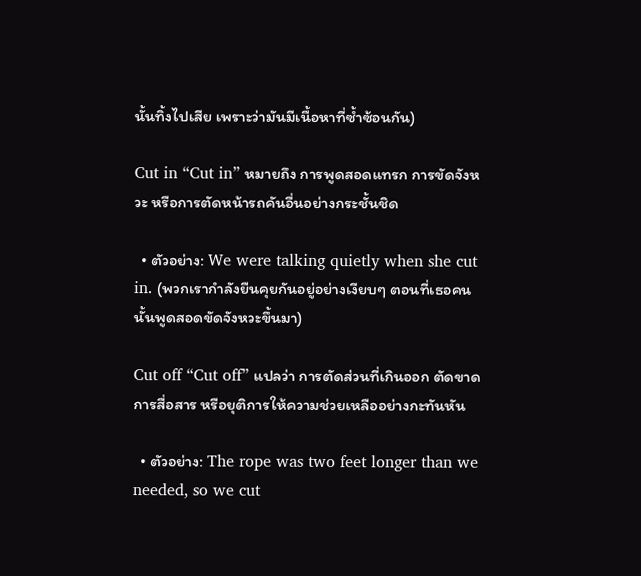นั้นทิ้งไปเสีย เพราะว่ามันมีเนื้อหาที่ซ้ำซ้อนกัน)

Cut in “Cut in” หมายถึง การพูดสอดแทรก การขัดจังหวะ หรือการตัดหน้ารถคันอื่นอย่างกระชั้นชิด

  • ตัวอย่าง: We were talking quietly when she cut in. (พวกเรากำลังยืนคุยกันอยู่อย่างเงียบๆ ตอนที่เธอคนนั้นพูดสอดขัดจังหวะขึ้นมา)

Cut off “Cut off” แปลว่า การตัดส่วนที่เกินออก ตัดขาดการสื่อสาร หรือยุติการให้ความช่วยเหลืออย่างกะทันหัน

  • ตัวอย่าง: The rope was two feet longer than we needed, so we cut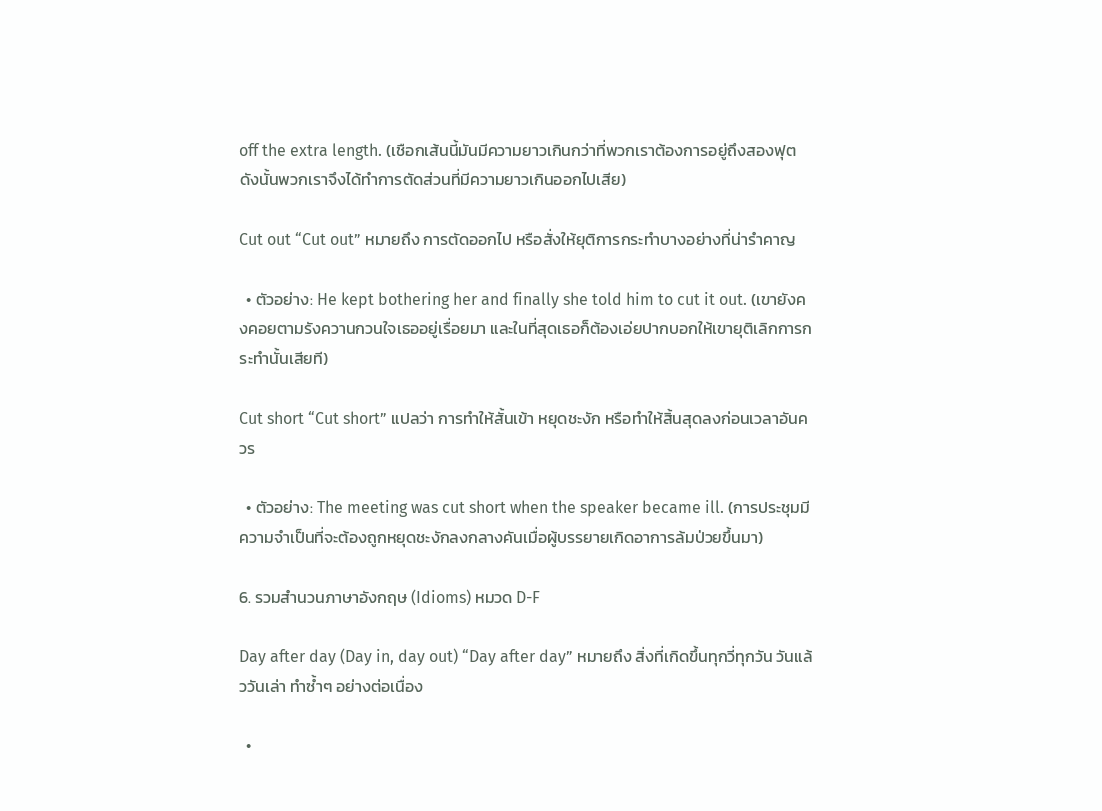off the extra length. (เชือกเส้นนี้มันมีความยาวเกินกว่าที่พวกเราต้องการอยู่ถึงสองฟุต ดังนั้นพวกเราจึงได้ทำการตัดส่วนที่มีความยาวเกินออกไปเสีย)

Cut out “Cut out” หมายถึง การตัดออกไป หรือสั่งให้ยุติการกระทำบางอย่างที่น่ารำคาญ

  • ตัวอย่าง: He kept bothering her and finally she told him to cut it out. (เขายังคงคอยตามรังควานกวนใจเธออยู่เรื่อยมา และในที่สุดเธอก็ต้องเอ่ยปากบอกให้เขายุติเลิกการกระทำนั้นเสียที)

Cut short “Cut short” แปลว่า การทำให้สั้นเข้า หยุดชะงัก หรือทำให้สิ้นสุดลงก่อนเวลาอันควร

  • ตัวอย่าง: The meeting was cut short when the speaker became ill. (การประชุมมีความจำเป็นที่จะต้องถูกหยุดชะงักลงกลางคันเมื่อผู้บรรยายเกิดอาการล้มป่วยขึ้นมา)

6. รวมสำนวนภาษาอังกฤษ (Idioms) หมวด D-F

Day after day (Day in, day out) “Day after day” หมายถึง สิ่งที่เกิดขึ้นทุกวี่ทุกวัน วันแล้ววันเล่า ทำซ้ำๆ อย่างต่อเนื่อง

  •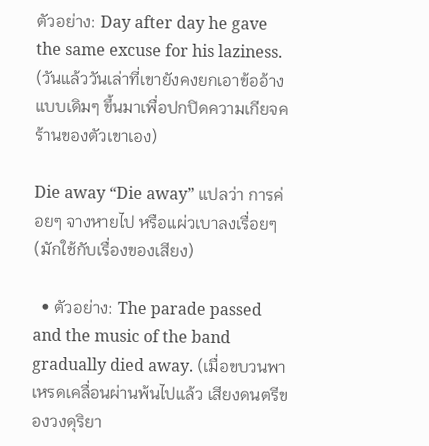ตัวอย่าง: Day after day he gave the same excuse for his laziness. (วันแล้ววันเล่าที่เขายังคงยกเอาข้ออ้างแบบเดิมๆ ขึ้นมาเพื่อปกปิดความเกียจคร้านของตัวเขาเอง)

Die away “Die away” แปลว่า การค่อยๆ จางหายไป หรือแผ่วเบาลงเรื่อยๆ (มักใช้กับเรื่องของเสียง)

  • ตัวอย่าง: The parade passed and the music of the band gradually died away. (เมื่อขบวนพาเหรดเคลื่อนผ่านพ้นไปแล้ว เสียงดนตรีของวงดุริยา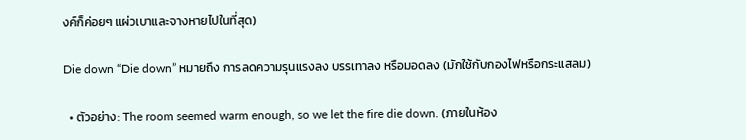งค์ก็ค่อยๆ แผ่วเบาและจางหายไปในที่สุด)

Die down “Die down” หมายถึง การลดความรุนแรงลง บรรเทาลง หรือมอดลง (มักใช้กับกองไฟหรือกระแสลม)

  • ตัวอย่าง: The room seemed warm enough, so we let the fire die down. (ภายในห้อง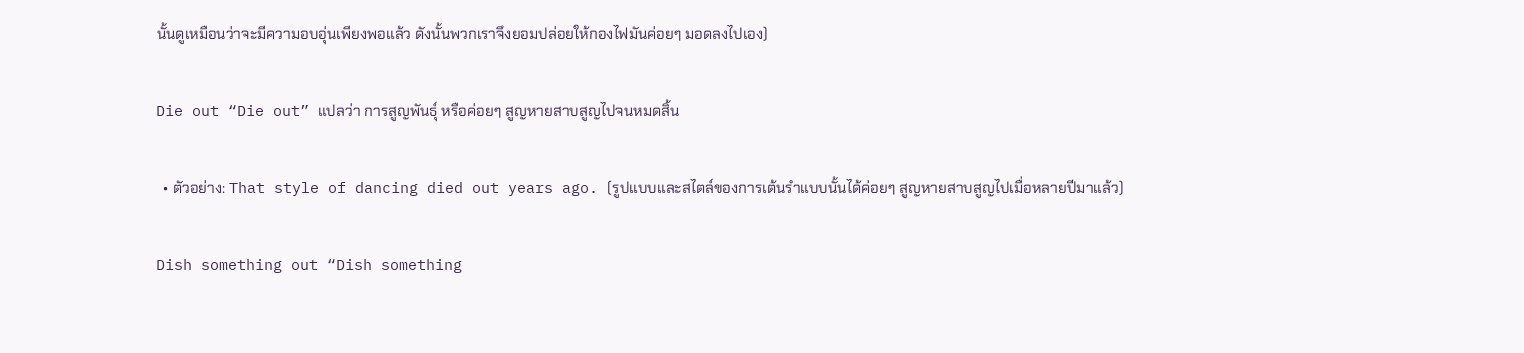นั้นดูเหมือนว่าจะมีความอบอุ่นเพียงพอแล้ว ดังนั้นพวกเราจึงยอมปล่อยให้กองไฟมันค่อยๆ มอดลงไปเอง)

Die out “Die out” แปลว่า การสูญพันธุ์ หรือค่อยๆ สูญหายสาบสูญไปจนหมดสิ้น

  • ตัวอย่าง: That style of dancing died out years ago. (รูปแบบและสไตล์ของการเต้นรำแบบนั้นได้ค่อยๆ สูญหายสาบสูญไปเมื่อหลายปีมาแล้ว)

Dish something out “Dish something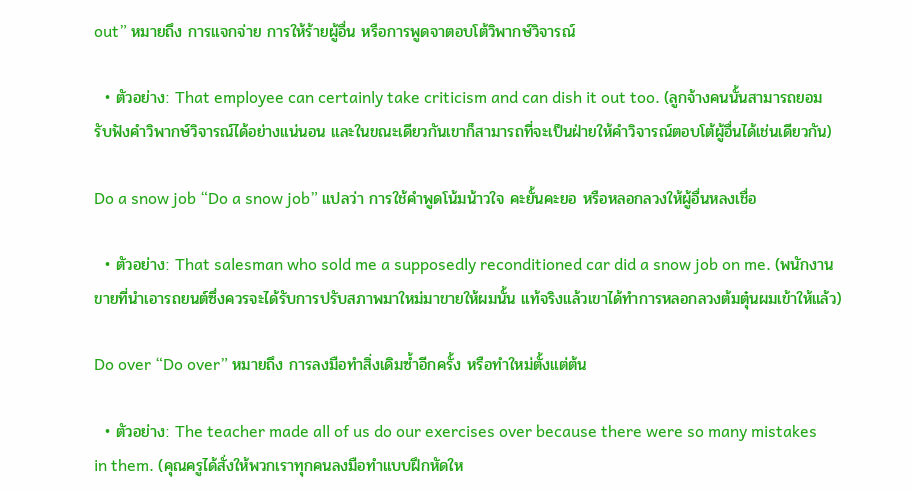out” หมายถึง การแจกจ่าย การให้ร้ายผู้อื่น หรือการพูดจาตอบโต้วิพากษ์วิจารณ์

  • ตัวอย่าง: That employee can certainly take criticism and can dish it out too. (ลูกจ้างคนนั้นสามารถยอมรับฟังคำวิพากษ์วิจารณ์ได้อย่างแน่นอน และในขณะเดียวกันเขาก็สามารถที่จะเป็นฝ่ายให้คำวิจารณ์ตอบโต้ผู้อื่นได้เช่นเดียวกัน)

Do a snow job “Do a snow job” แปลว่า การใช้คำพูดโน้มน้าวใจ คะยั้นคะยอ หรือหลอกลวงให้ผู้อื่นหลงเชื่อ

  • ตัวอย่าง: That salesman who sold me a supposedly reconditioned car did a snow job on me. (พนักงานขายที่นำเอารถยนต์ซึ่งควรจะได้รับการปรับสภาพมาใหม่มาขายให้ผมนั้น แท้จริงแล้วเขาได้ทำการหลอกลวงต้มตุ๋นผมเข้าให้แล้ว)

Do over “Do over” หมายถึง การลงมือทำสิ่งเดิมซ้ำอีกครั้ง หรือทำใหม่ตั้งแต่ต้น

  • ตัวอย่าง: The teacher made all of us do our exercises over because there were so many mistakes in them. (คุณครูได้สั่งให้พวกเราทุกคนลงมือทำแบบฝึกหัดให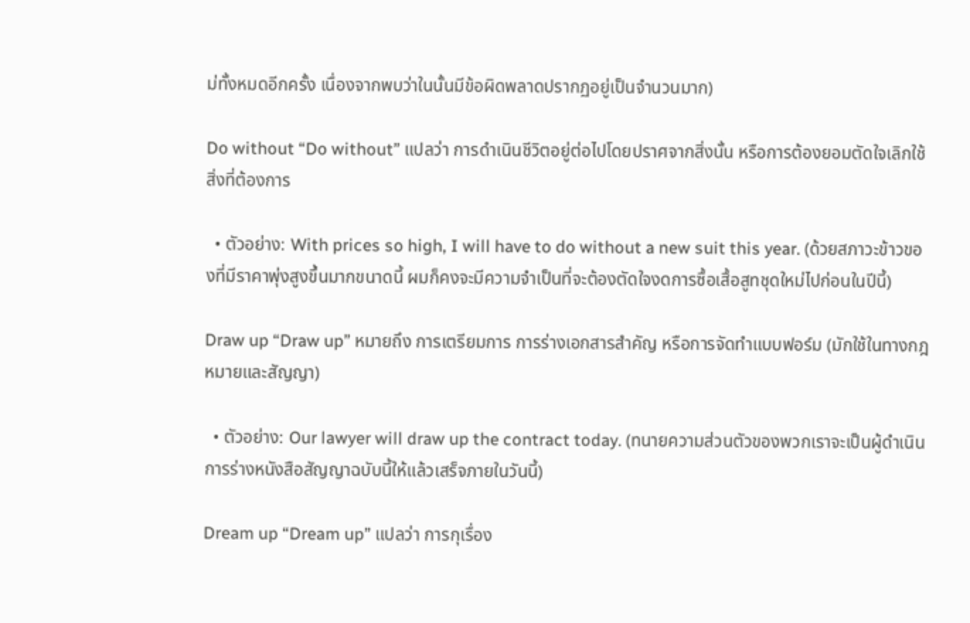ม่ทั้งหมดอีกครั้ง เนื่องจากพบว่าในนั้นมีข้อผิดพลาดปรากฏอยู่เป็นจำนวนมาก)

Do without “Do without” แปลว่า การดำเนินชีวิตอยู่ต่อไปโดยปราศจากสิ่งนั้น หรือการต้องยอมตัดใจเลิกใช้สิ่งที่ต้องการ

  • ตัวอย่าง: With prices so high, I will have to do without a new suit this year. (ด้วยสภาวะข้าวของที่มีราคาพุ่งสูงขึ้นมากขนาดนี้ ผมก็คงจะมีความจำเป็นที่จะต้องตัดใจงดการซื้อเสื้อสูทชุดใหม่ไปก่อนในปีนี้)

Draw up “Draw up” หมายถึง การเตรียมการ การร่างเอกสารสำคัญ หรือการจัดทำแบบฟอร์ม (มักใช้ในทางกฎหมายและสัญญา)

  • ตัวอย่าง: Our lawyer will draw up the contract today. (ทนายความส่วนตัวของพวกเราจะเป็นผู้ดำเนินการร่างหนังสือสัญญาฉบับนี้ให้แล้วเสร็จภายในวันนี้)

Dream up “Dream up” แปลว่า การกุเรื่อง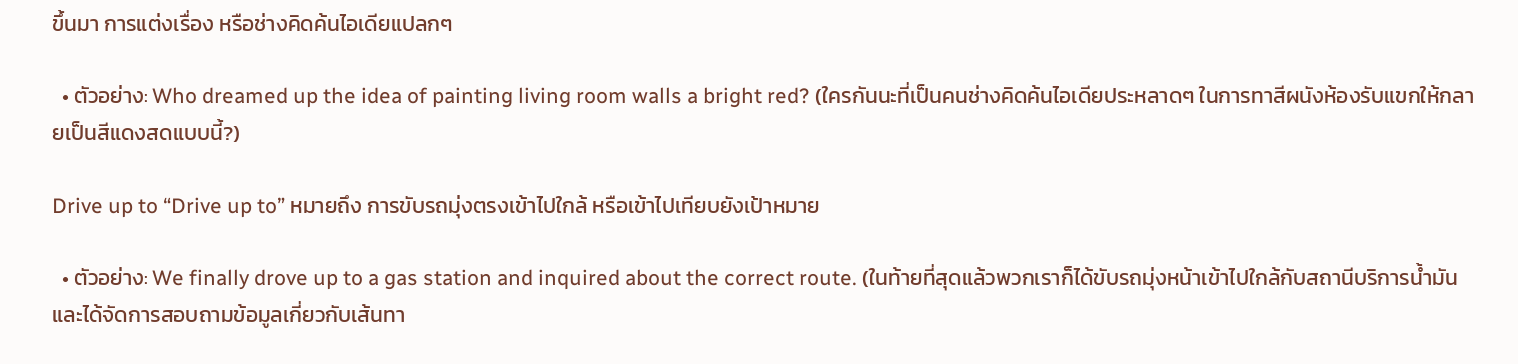ขึ้นมา การแต่งเรื่อง หรือช่างคิดค้นไอเดียแปลกๆ

  • ตัวอย่าง: Who dreamed up the idea of painting living room walls a bright red? (ใครกันนะที่เป็นคนช่างคิดค้นไอเดียประหลาดๆ ในการทาสีผนังห้องรับแขกให้กลายเป็นสีแดงสดแบบนี้?)

Drive up to “Drive up to” หมายถึง การขับรถมุ่งตรงเข้าไปใกล้ หรือเข้าไปเทียบยังเป้าหมาย

  • ตัวอย่าง: We finally drove up to a gas station and inquired about the correct route. (ในท้ายที่สุดแล้วพวกเราก็ได้ขับรถมุ่งหน้าเข้าไปใกล้กับสถานีบริการน้ำมัน และได้จัดการสอบถามข้อมูลเกี่ยวกับเส้นทา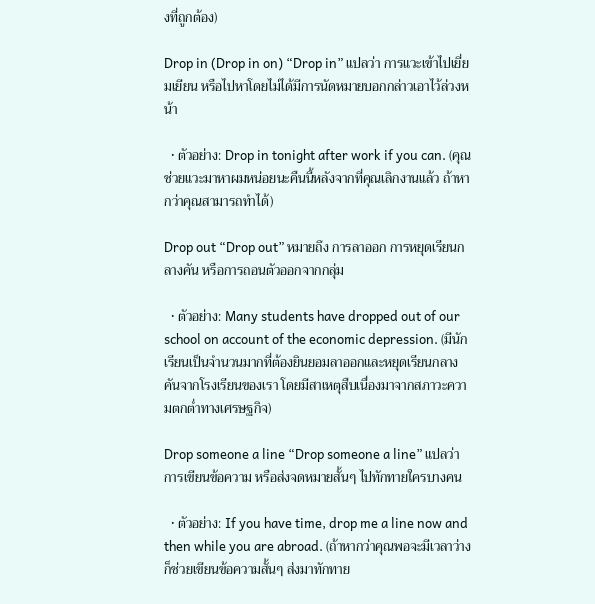งที่ถูกต้อง)

Drop in (Drop in on) “Drop in” แปลว่า การแวะเข้าไปเยี่ยมเยียน หรือไปหาโดยไม่ได้มีการนัดหมายบอกกล่าวเอาไว้ล่วงหน้า

  • ตัวอย่าง: Drop in tonight after work if you can. (คุณช่วยแวะมาหาผมหน่อยนะคืนนี้หลังจากที่คุณเลิกงานแล้ว ถ้าหากว่าคุณสามารถทำได้)

Drop out “Drop out” หมายถึง การลาออก การหยุดเรียนกลางคัน หรือการถอนตัวออกจากกลุ่ม

  • ตัวอย่าง: Many students have dropped out of our school on account of the economic depression. (มีนักเรียนเป็นจำนวนมากที่ต้องยินยอมลาออกและหยุดเรียนกลางคันจากโรงเรียนของเรา โดยมีสาเหตุสืบเนื่องมาจากสภาวะความตกต่ำทางเศรษฐกิจ)

Drop someone a line “Drop someone a line” แปลว่า การเขียนข้อความ หรือส่งจดหมายสั้นๆ ไปทักทายใครบางคน

  • ตัวอย่าง: If you have time, drop me a line now and then while you are abroad. (ถ้าหากว่าคุณพอจะมีเวลาว่าง ก็ช่วยเขียนข้อความสั้นๆ ส่งมาทักทาย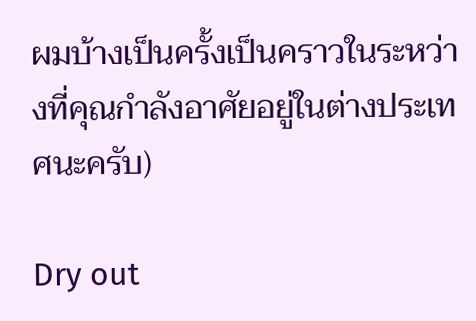ผมบ้างเป็นครั้งเป็นคราวในระหว่างที่คุณกำลังอาศัยอยู่ในต่างประเทศนะครับ)

Dry out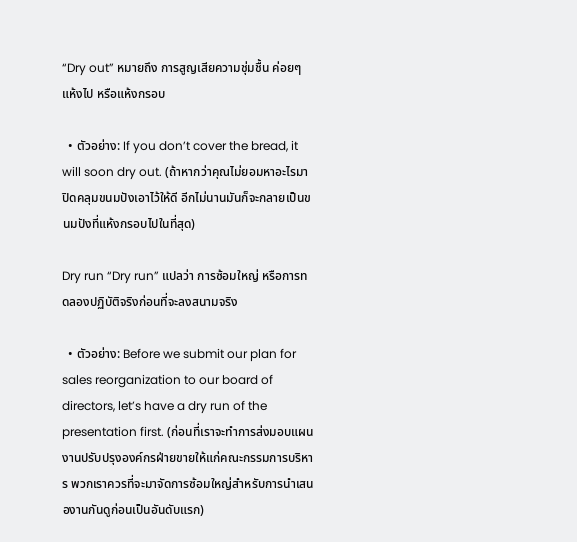“Dry out” หมายถึง การสูญเสียความชุ่มชื้น ค่อยๆ แห้งไป หรือแห้งกรอบ

  • ตัวอย่าง: If you don’t cover the bread, it will soon dry out. (ถ้าหากว่าคุณไม่ยอมหาอะไรมาปิดคลุมขนมปังเอาไว้ให้ดี อีกไม่นานมันก็จะกลายเป็นขนมปังที่แห้งกรอบไปในที่สุด)

Dry run “Dry run” แปลว่า การซ้อมใหญ่ หรือการทดลองปฏิบัติจริงก่อนที่จะลงสนามจริง

  • ตัวอย่าง: Before we submit our plan for sales reorganization to our board of directors, let’s have a dry run of the presentation first. (ก่อนที่เราจะทำการส่งมอบแผนงานปรับปรุงองค์กรฝ่ายขายให้แก่คณะกรรมการบริหาร พวกเราควรที่จะมาจัดการซ้อมใหญ่สำหรับการนำเสนองานกันดูก่อนเป็นอันดับแรก)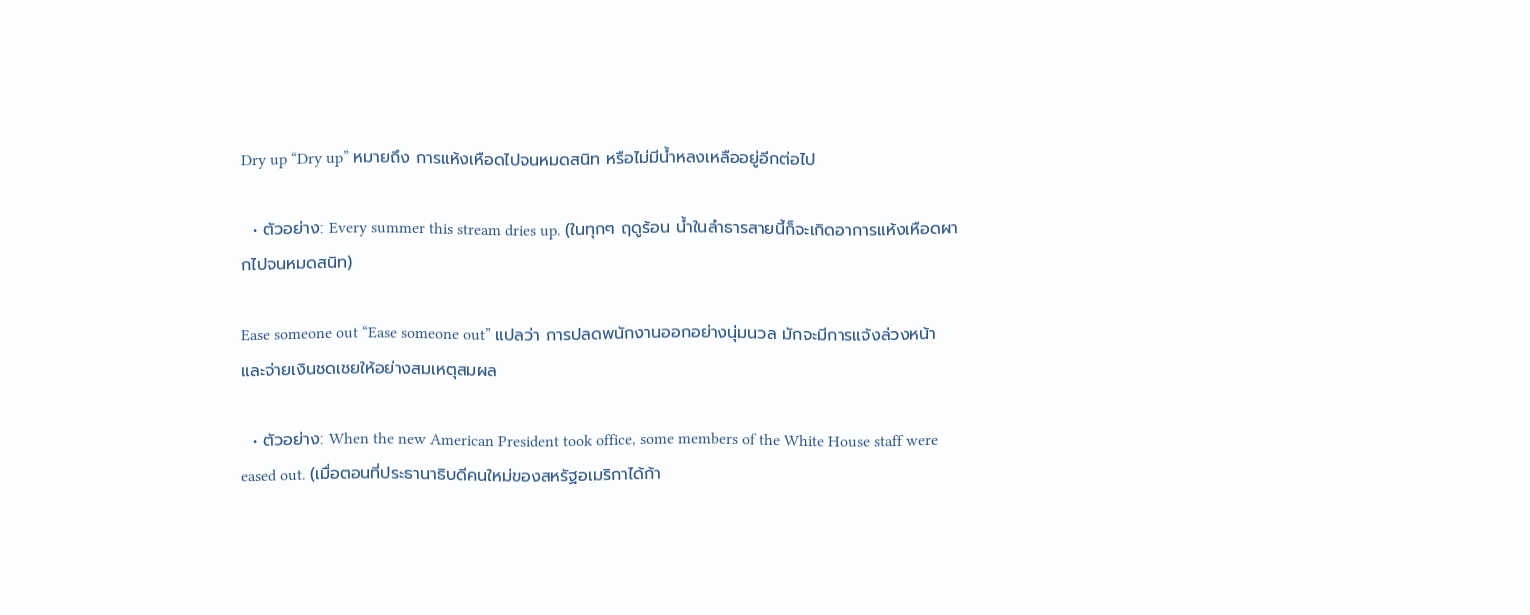Dry up “Dry up” หมายถึง การแห้งเหือดไปจนหมดสนิท หรือไม่มีน้ำหลงเหลืออยู่อีกต่อไป

  • ตัวอย่าง: Every summer this stream dries up. (ในทุกๆ ฤดูร้อน น้ำในลำธารสายนี้ก็จะเกิดอาการแห้งเหือดผากไปจนหมดสนิท)

Ease someone out “Ease someone out” แปลว่า การปลดพนักงานออกอย่างนุ่มนวล มักจะมีการแจ้งล่วงหน้าและจ่ายเงินชดเชยให้อย่างสมเหตุสมผล

  • ตัวอย่าง: When the new American President took office, some members of the White House staff were eased out. (เมื่อตอนที่ประธานาธิบดีคนใหม่ของสหรัฐอเมริกาได้ก้า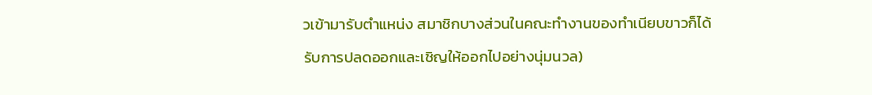วเข้ามารับตำแหน่ง สมาชิกบางส่วนในคณะทำงานของทำเนียบขาวก็ได้รับการปลดออกและเชิญให้ออกไปอย่างนุ่มนวล)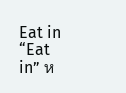Eat in “Eat in” ห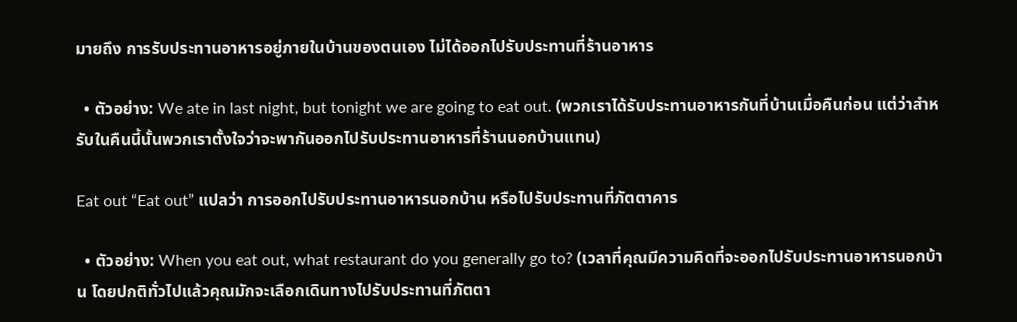มายถึง การรับประทานอาหารอยู่ภายในบ้านของตนเอง ไม่ได้ออกไปรับประทานที่ร้านอาหาร

  • ตัวอย่าง: We ate in last night, but tonight we are going to eat out. (พวกเราได้รับประทานอาหารกันที่บ้านเมื่อคืนก่อน แต่ว่าสำหรับในคืนนี้นั้นพวกเราตั้งใจว่าจะพากันออกไปรับประทานอาหารที่ร้านนอกบ้านแทน)

Eat out “Eat out” แปลว่า การออกไปรับประทานอาหารนอกบ้าน หรือไปรับประทานที่ภัตตาคาร

  • ตัวอย่าง: When you eat out, what restaurant do you generally go to? (เวลาที่คุณมีความคิดที่จะออกไปรับประทานอาหารนอกบ้าน โดยปกติทั่วไปแล้วคุณมักจะเลือกเดินทางไปรับประทานที่ภัตตา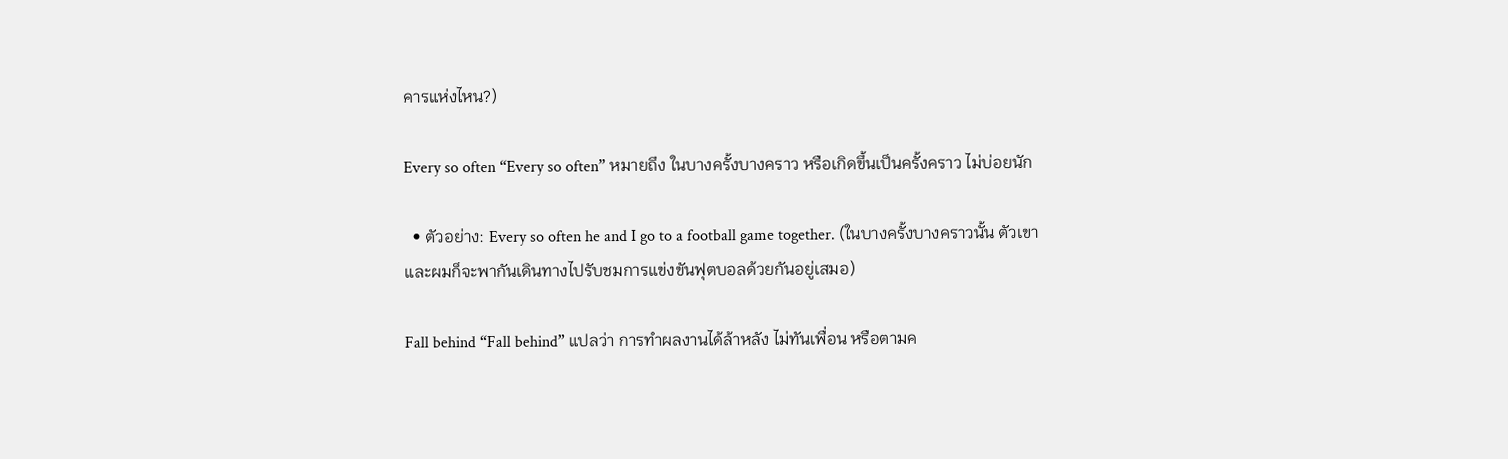คารแห่งไหน?)

Every so often “Every so often” หมายถึง ในบางครั้งบางคราว หรือเกิดขึ้นเป็นครั้งคราว ไม่บ่อยนัก

  • ตัวอย่าง: Every so often he and I go to a football game together. (ในบางครั้งบางคราวนั้น ตัวเขาและผมก็จะพากันเดินทางไปรับชมการแข่งขันฟุตบอลด้วยกันอยู่เสมอ)

Fall behind “Fall behind” แปลว่า การทำผลงานได้ล้าหลัง ไม่ทันเพื่อน หรือตามค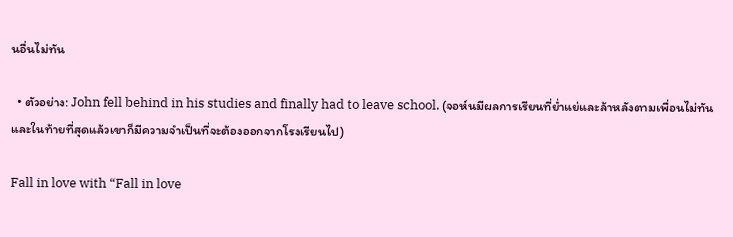นอื่นไม่ทัน

  • ตัวอย่าง: John fell behind in his studies and finally had to leave school. (จอห์นมีผลการเรียนที่ย่ำแย่และล้าหลังตามเพื่อนไม่ทัน และในท้ายที่สุดแล้วเขาก็มีความจำเป็นที่จะต้องออกจากโรงเรียนไป)

Fall in love with “Fall in love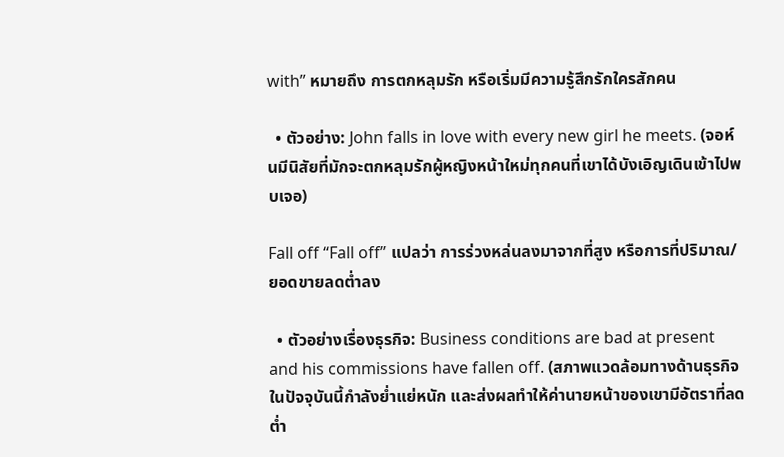with” หมายถึง การตกหลุมรัก หรือเริ่มมีความรู้สึกรักใครสักคน

  • ตัวอย่าง: John falls in love with every new girl he meets. (จอห์นมีนิสัยที่มักจะตกหลุมรักผู้หญิงหน้าใหม่ทุกคนที่เขาได้บังเอิญเดินเข้าไปพบเจอ)

Fall off “Fall off” แปลว่า การร่วงหล่นลงมาจากที่สูง หรือการที่ปริมาณ/ยอดขายลดต่ำลง

  • ตัวอย่างเรื่องธุรกิจ: Business conditions are bad at present and his commissions have fallen off. (สภาพแวดล้อมทางด้านธุรกิจในปัจจุบันนี้กำลังย่ำแย่หนัก และส่งผลทำให้ค่านายหน้าของเขามีอัตราที่ลดต่ำ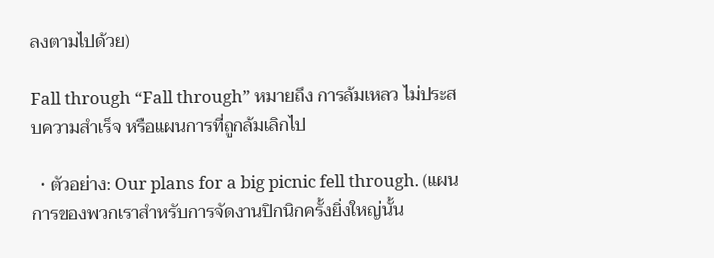ลงตามไปด้วย)

Fall through “Fall through” หมายถึง การล้มเหลว ไม่ประสบความสำเร็จ หรือแผนการที่ถูกล้มเลิกไป

  • ตัวอย่าง: Our plans for a big picnic fell through. (แผนการของพวกเราสำหรับการจัดงานปิกนิกครั้งยิ่งใหญ่นั้น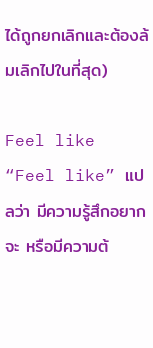ได้ถูกยกเลิกและต้องล้มเลิกไปในที่สุด)

Feel like “Feel like” แปลว่า มีความรู้สึกอยากจะ หรือมีความต้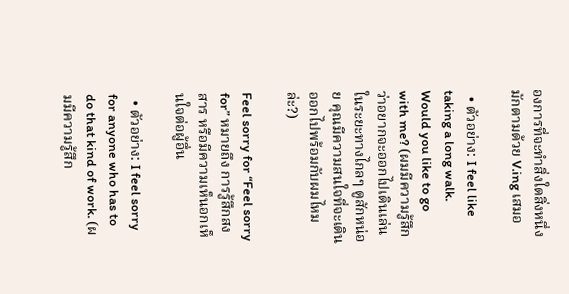องการที่จะทำสิ่งใดสิ่งหนึ่ง มักตามด้วย V.ing เสมอ

  • ตัวอย่าง: I feel like taking a long walk. Would you like to go with me? (ผมมีความรู้สึกว่าอยากจะออกไปเดินเล่นในระยะทางไกลๆ ดูสักหน่อย คุณมีความสนใจที่จะเดินออกไปพร้อมกับผมไหมล่ะ?)

Feel sorry for “Feel sorry for” หมายถึง การรู้สึกสงสาร หรือมีความเห็นอกเห็นใจต่อผู้อื่น

  • ตัวอย่าง: I feel sorry for anyone who has to do that kind of work. (ผมมีความรู้สึก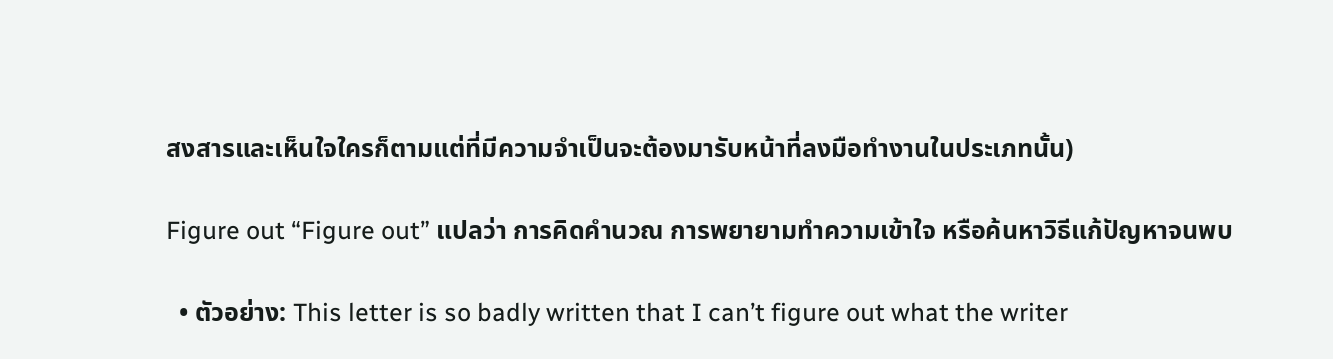สงสารและเห็นใจใครก็ตามแต่ที่มีความจำเป็นจะต้องมารับหน้าที่ลงมือทำงานในประเภทนั้น)

Figure out “Figure out” แปลว่า การคิดคำนวณ การพยายามทำความเข้าใจ หรือค้นหาวิธีแก้ปัญหาจนพบ

  • ตัวอย่าง: This letter is so badly written that I can’t figure out what the writer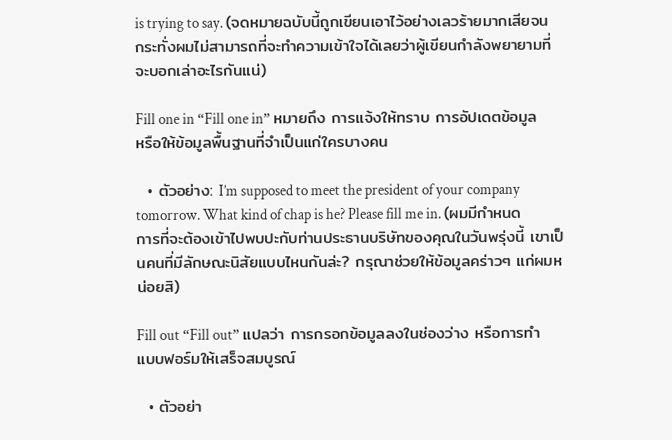is trying to say. (จดหมายฉบับนี้ถูกเขียนเอาไว้อย่างเลวร้ายมากเสียจนกระทั่งผมไม่สามารถที่จะทำความเข้าใจได้เลยว่าผู้เขียนกำลังพยายามที่จะบอกเล่าอะไรกันแน่)

Fill one in “Fill one in” หมายถึง การแจ้งให้ทราบ การอัปเดตข้อมูล หรือให้ข้อมูลพื้นฐานที่จำเป็นแก่ใครบางคน

  • ตัวอย่าง: I’m supposed to meet the president of your company tomorrow. What kind of chap is he? Please fill me in. (ผมมีกำหนดการที่จะต้องเข้าไปพบปะกับท่านประธานบริษัทของคุณในวันพรุ่งนี้ เขาเป็นคนที่มีลักษณะนิสัยแบบไหนกันล่ะ? กรุณาช่วยให้ข้อมูลคร่าวๆ แก่ผมหน่อยสิ)

Fill out “Fill out” แปลว่า การกรอกข้อมูลลงในช่องว่าง หรือการทำแบบฟอร์มให้เสร็จสมบูรณ์

  • ตัวอย่า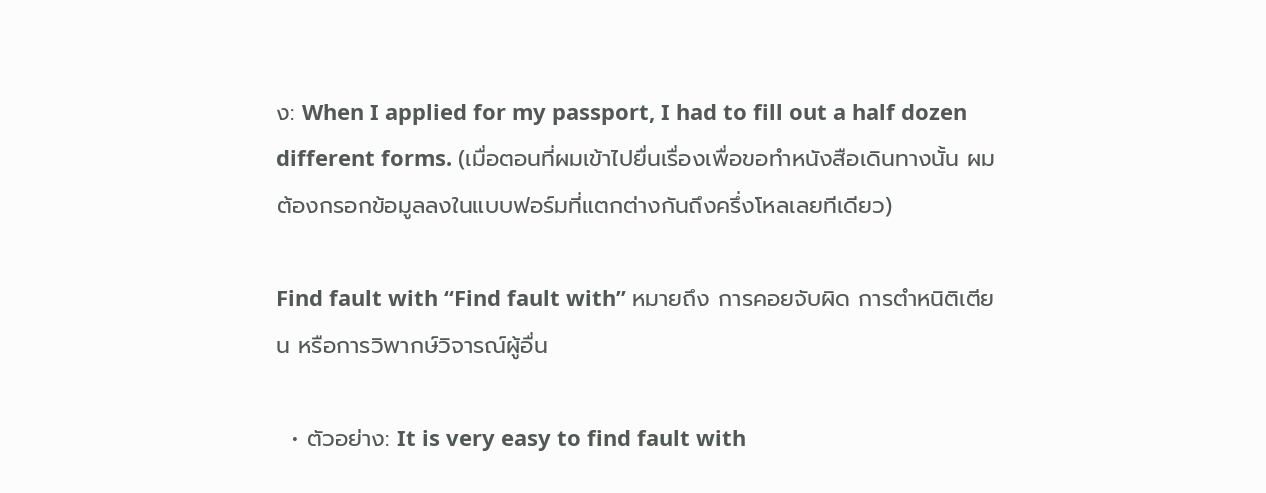ง: When I applied for my passport, I had to fill out a half dozen different forms. (เมื่อตอนที่ผมเข้าไปยื่นเรื่องเพื่อขอทำหนังสือเดินทางนั้น ผมต้องกรอกข้อมูลลงในแบบฟอร์มที่แตกต่างกันถึงครึ่งโหลเลยทีเดียว)

Find fault with “Find fault with” หมายถึง การคอยจับผิด การตำหนิติเตียน หรือการวิพากษ์วิจารณ์ผู้อื่น

  • ตัวอย่าง: It is very easy to find fault with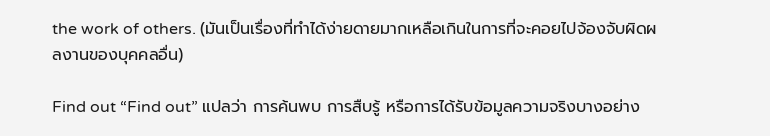the work of others. (มันเป็นเรื่องที่ทำได้ง่ายดายมากเหลือเกินในการที่จะคอยไปจ้องจับผิดผลงานของบุคคลอื่น)

Find out “Find out” แปลว่า การค้นพบ การสืบรู้ หรือการได้รับข้อมูลความจริงบางอย่าง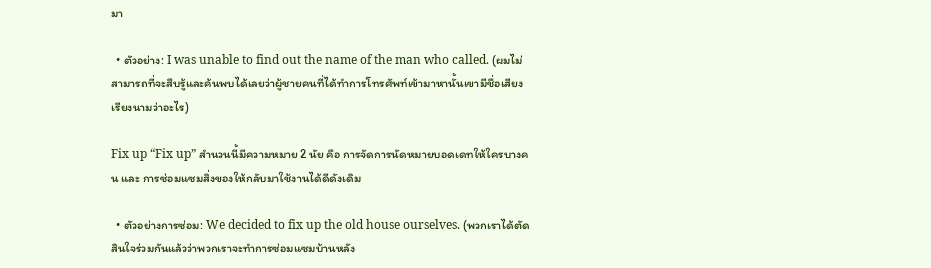มา

  • ตัวอย่าง: I was unable to find out the name of the man who called. (ผมไม่สามารถที่จะสืบรู้และค้นพบได้เลยว่าผู้ชายคนที่ได้ทำการโทรศัพท์เข้ามาหานั้นเขามีชื่อเสียงเรียงนามว่าอะไร)

Fix up “Fix up” สำนวนนี้มีความหมาย 2 นัย คือ การจัดการนัดหมายบอดเดทให้ใครบางคน และ การซ่อมแซมสิ่งของให้กลับมาใช้งานได้ดีดังเดิม

  • ตัวอย่างการซ่อม: We decided to fix up the old house ourselves. (พวกเราได้ตัดสินใจร่วมกันแล้วว่าพวกเราจะทำการซ่อมแซมบ้านหลัง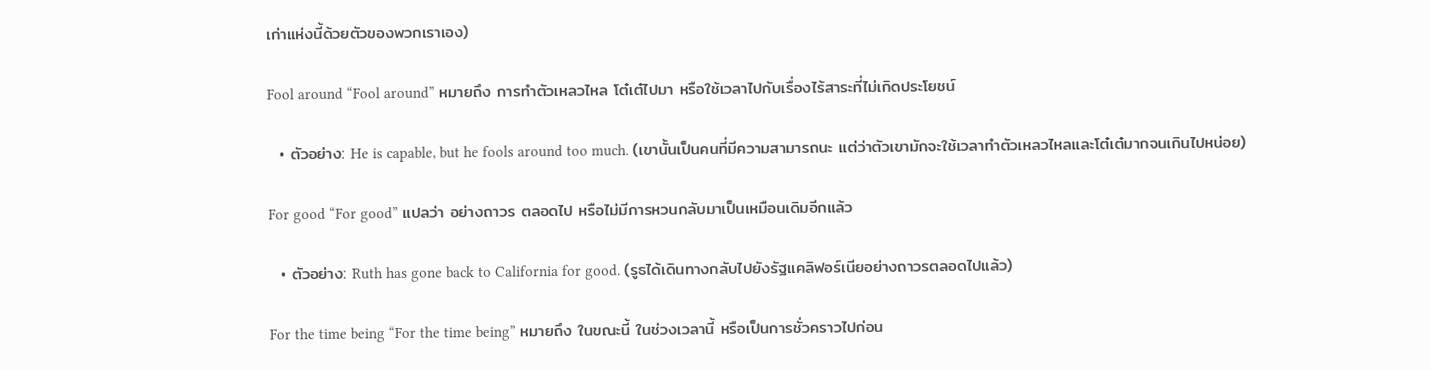เก่าแห่งนี้ด้วยตัวของพวกเราเอง)

Fool around “Fool around” หมายถึง การทำตัวเหลวไหล โต๋เต๋ไปมา หรือใช้เวลาไปกับเรื่องไร้สาระที่ไม่เกิดประโยชน์

  • ตัวอย่าง: He is capable, but he fools around too much. (เขานั้นเป็นคนที่มีความสามารถนะ แต่ว่าตัวเขามักจะใช้เวลาทำตัวเหลวไหลและโต๋เต๋มากจนเกินไปหน่อย)

For good “For good” แปลว่า อย่างถาวร ตลอดไป หรือไม่มีการหวนกลับมาเป็นเหมือนเดิมอีกแล้ว

  • ตัวอย่าง: Ruth has gone back to California for good. (รูธได้เดินทางกลับไปยังรัฐแคลิฟอร์เนียอย่างถาวรตลอดไปแล้ว)

For the time being “For the time being” หมายถึง ในขณะนี้ ในช่วงเวลานี้ หรือเป็นการชั่วคราวไปก่อน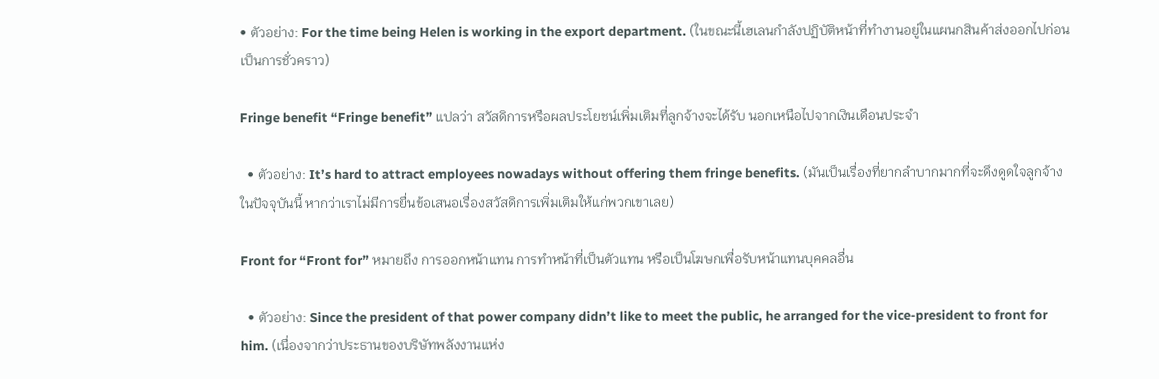• ตัวอย่าง: For the time being Helen is working in the export department. (ในขณะนี้เฮเลนกำลังปฏิบัติหน้าที่ทำงานอยู่ในแผนกสินค้าส่งออกไปก่อนเป็นการชั่วคราว)

Fringe benefit “Fringe benefit” แปลว่า สวัสดิการหรือผลประโยชน์เพิ่มเติมที่ลูกจ้างจะได้รับ นอกเหนือไปจากเงินเดือนประจำ

  • ตัวอย่าง: It’s hard to attract employees nowadays without offering them fringe benefits. (มันเป็นเรื่องที่ยากลำบากมากที่จะดึงดูดใจลูกจ้างในปัจจุบันนี้ หากว่าเราไม่มีการยื่นข้อเสนอเรื่องสวัสดิการเพิ่มเติมให้แก่พวกเขาเลย)

Front for “Front for” หมายถึง การออกหน้าแทน การทำหน้าที่เป็นตัวแทน หรือเป็นโฆษกเพื่อรับหน้าแทนบุคคลอื่น

  • ตัวอย่าง: Since the president of that power company didn’t like to meet the public, he arranged for the vice-president to front for him. (เนื่องจากว่าประธานของบริษัทพลังงานแห่ง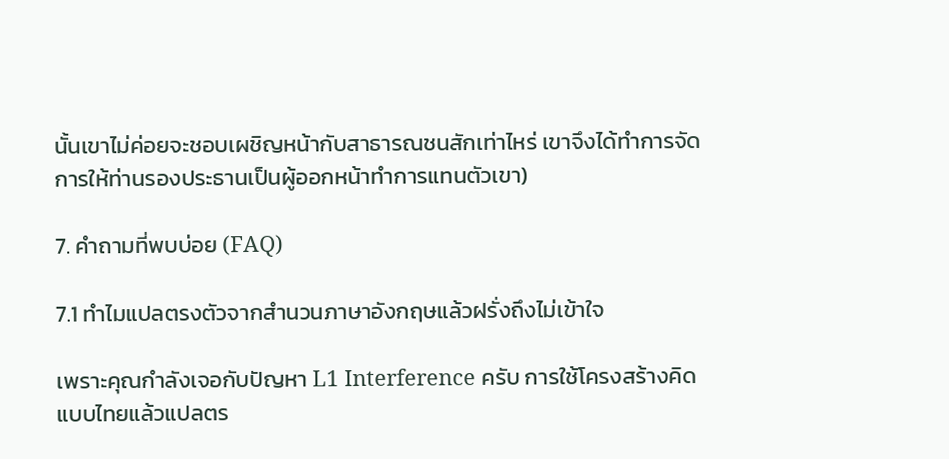นั้นเขาไม่ค่อยจะชอบเผชิญหน้ากับสาธารณชนสักเท่าไหร่ เขาจึงได้ทำการจัดการให้ท่านรองประธานเป็นผู้ออกหน้าทำการแทนตัวเขา)

7. คำถามที่พบบ่อย (FAQ)

7.1 ทำไมแปลตรงตัวจากสำนวนภาษาอังกฤษแล้วฝรั่งถึงไม่เข้าใจ

เพราะคุณกำลังเจอกับปัญหา L1 Interference ครับ การใช้โครงสร้างคิดแบบไทยแล้วแปลตร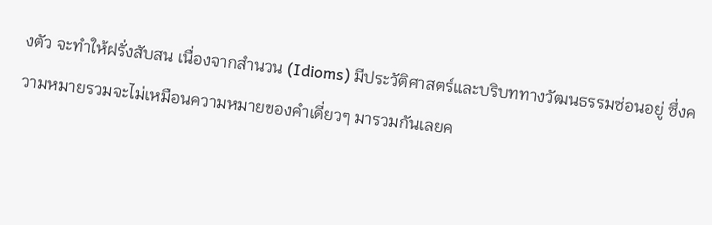งตัว จะทำให้ฝรั่งสับสน เนื่องจากสำนวน (Idioms) มีประวัติศาสตร์และบริบททางวัฒนธรรมซ่อนอยู่ ซึ่งความหมายรวมจะไม่เหมือนความหมายของคำเดี่ยวๆ มารวมกันเลยค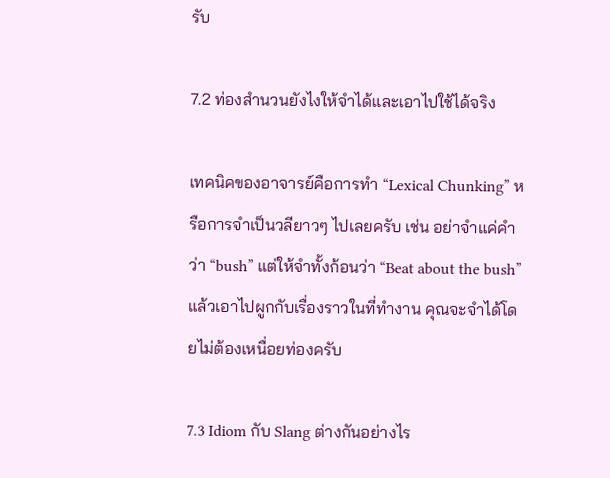รับ

7.2 ท่องสำนวนยังไงให้จำได้และเอาไปใช้ได้จริง

เทคนิคของอาจารย์คือการทำ “Lexical Chunking” หรือการจำเป็นวลียาวๆ ไปเลยครับ เช่น อย่าจำแค่คำว่า “bush” แต่ให้จำทั้งก้อนว่า “Beat about the bush” แล้วเอาไปผูกกับเรื่องราวในที่ทำงาน คุณจะจำได้โดยไม่ต้องเหนื่อยท่องครับ

7.3 Idiom กับ Slang ต่างกันอย่างไร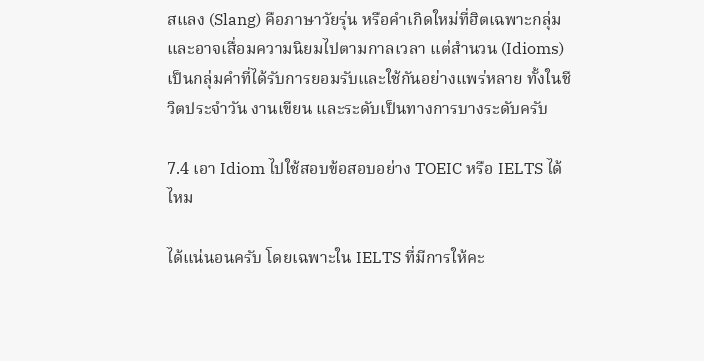สแลง (Slang) คือภาษาวัยรุ่น หรือคำเกิดใหม่ที่ฮิตเฉพาะกลุ่มและอาจเสื่อมความนิยมไปตามกาลเวลา แต่สำนวน (Idioms) เป็นกลุ่มคำที่ได้รับการยอมรับและใช้กันอย่างแพร่หลาย ทั้งในชีวิตประจำวัน งานเขียน และระดับเป็นทางการบางระดับครับ

7.4 เอา Idiom ไปใช้สอบข้อสอบอย่าง TOEIC หรือ IELTS ได้ไหม

ได้แน่นอนครับ โดยเฉพาะใน IELTS ที่มีการให้คะ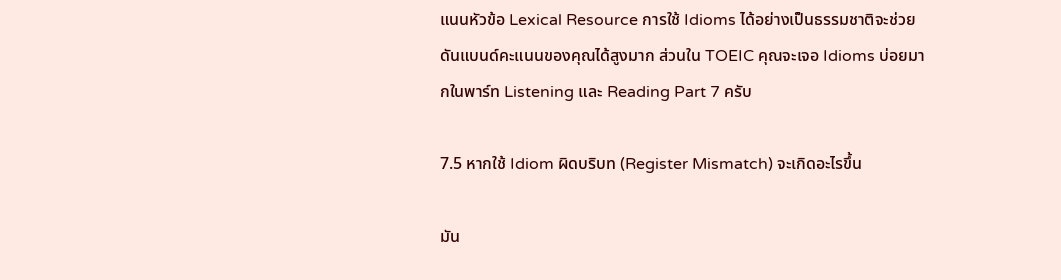แนนหัวข้อ Lexical Resource การใช้ Idioms ได้อย่างเป็นธรรมชาติจะช่วยดันแบนด์คะแนนของคุณได้สูงมาก ส่วนใน TOEIC คุณจะเจอ Idioms บ่อยมากในพาร์ท Listening และ Reading Part 7 ครับ

7.5 หากใช้ Idiom ผิดบริบท (Register Mismatch) จะเกิดอะไรขึ้น

มัน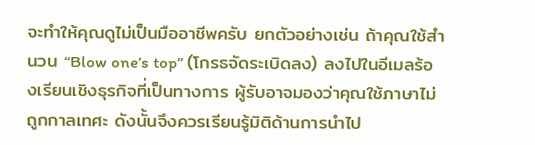จะทำให้คุณดูไม่เป็นมืออาชีพครับ ยกตัวอย่างเช่น ถ้าคุณใช้สำนวน “Blow one’s top” (โกรธจัดระเบิดลง) ลงไปในอีเมลร้องเรียนเชิงธุรกิจที่เป็นทางการ ผู้รับอาจมองว่าคุณใช้ภาษาไม่ถูกกาลเทศะ ดังนั้นจึงควรเรียนรู้มิติด้านการนำไป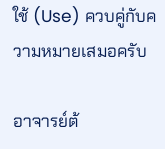ใช้ (Use) ควบคู่กับความหมายเสมอครับ

อาจารย์ต้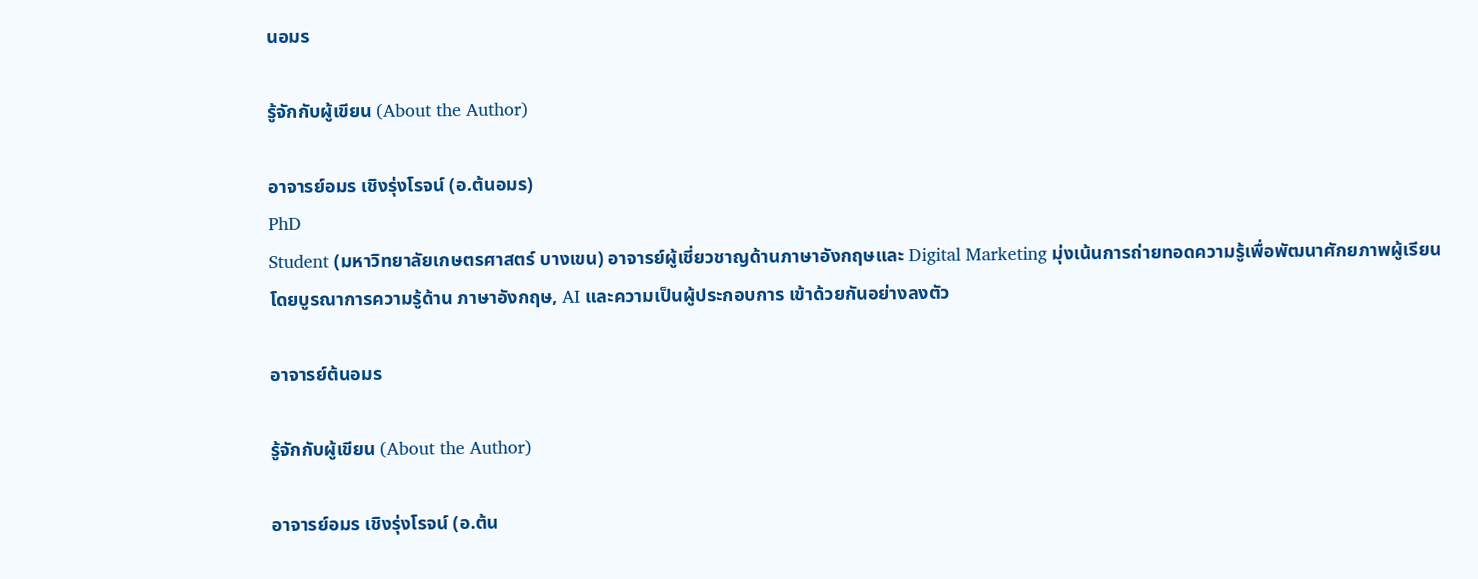นอมร

รู้จักกับผู้เขียน (About the Author)

อาจารย์อมร เชิงรุ่งโรจน์ (อ.ต้นอมร)
PhD
Student (มหาวิทยาลัยเกษตรศาสตร์ บางเขน) อาจารย์ผู้เชี่ยวชาญด้านภาษาอังกฤษและ Digital Marketing มุ่งเน้นการถ่ายทอดความรู้เพื่อพัฒนาศักยภาพผู้เรียน โดยบูรณาการความรู้ด้าน ภาษาอังกฤษ, AI และความเป็นผู้ประกอบการ เข้าด้วยกันอย่างลงตัว

อาจารย์ต้นอมร

รู้จักกับผู้เขียน (About the Author)

อาจารย์อมร เชิงรุ่งโรจน์ (อ.ต้น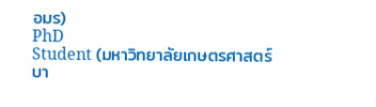อมร)
PhD
Student (มหาวิทยาลัยเกษตรศาสตร์ บา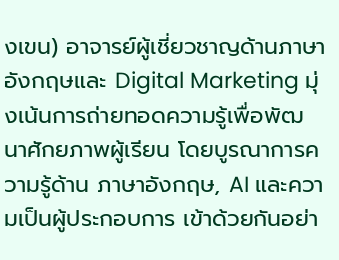งเขน) อาจารย์ผู้เชี่ยวชาญด้านภาษาอังกฤษและ Digital Marketing มุ่งเน้นการถ่ายทอดความรู้เพื่อพัฒนาศักยภาพผู้เรียน โดยบูรณาการความรู้ด้าน ภาษาอังกฤษ, AI และความเป็นผู้ประกอบการ เข้าด้วยกันอย่า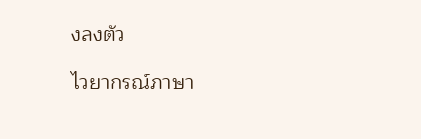งลงตัว

ไวยากรณ์ภาษา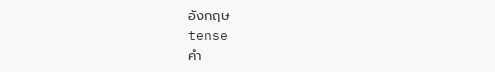อังกฤษ
tense
คำ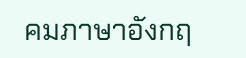คมภาษาอังกฤ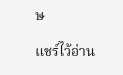ษ

แชร์ไว้อ่าน